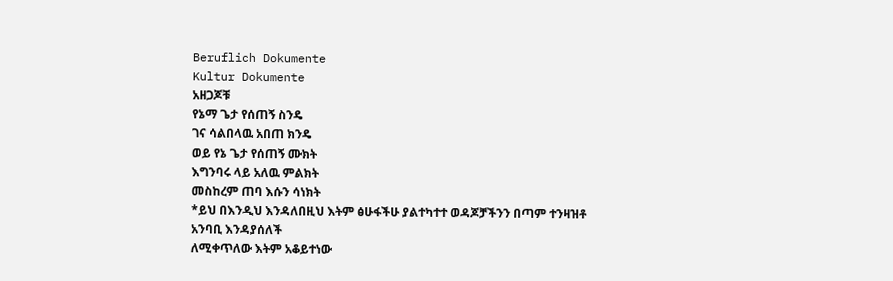Beruflich Dokumente
Kultur Dokumente
አዘጋጆቹ
የኔማ ጌታ የሰጠኝ ስንዴ
ገና ሳልበላዉ አበጠ ክንዴ
ወይ የኔ ጌታ የሰጠኝ ሙክት
እግንባሩ ላይ አለዉ ምልክት
መስከረም ጠባ እሱን ሳነክት
*ይህ በእንዲህ እንዳለበዚህ እትም ፅሁፋችሁ ያልተካተተ ወዳጆቻችንን በጣም ተንዛዝቶ አንባቢ እንዳያሰለች
ለሚቀጥለው እትም አቆይተነው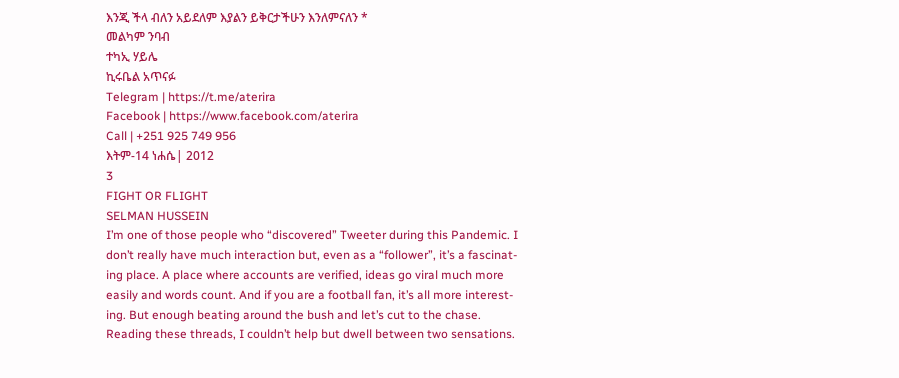እንጂ ችላ ብለን አይደለም እያልን ይቅርታችሁን እንለምናለን *
መልካም ንባብ
ተካኢ ሃይሌ
ኪሩቤል አጥናፉ
Telegram | https://t.me/aterira
Facebook | https://www.facebook.com/aterira
Call | +251 925 749 956
እትም-14 ነሐሴ| 2012
3
FIGHT OR FLIGHT
SELMAN HUSSEIN
I’m one of those people who “discovered” Tweeter during this Pandemic. I
don’t really have much interaction but, even as a “follower”, it’s a fascinat-
ing place. A place where accounts are verified, ideas go viral much more
easily and words count. And if you are a football fan, it’s all more interest-
ing. But enough beating around the bush and let’s cut to the chase.
Reading these threads, I couldn’t help but dwell between two sensations.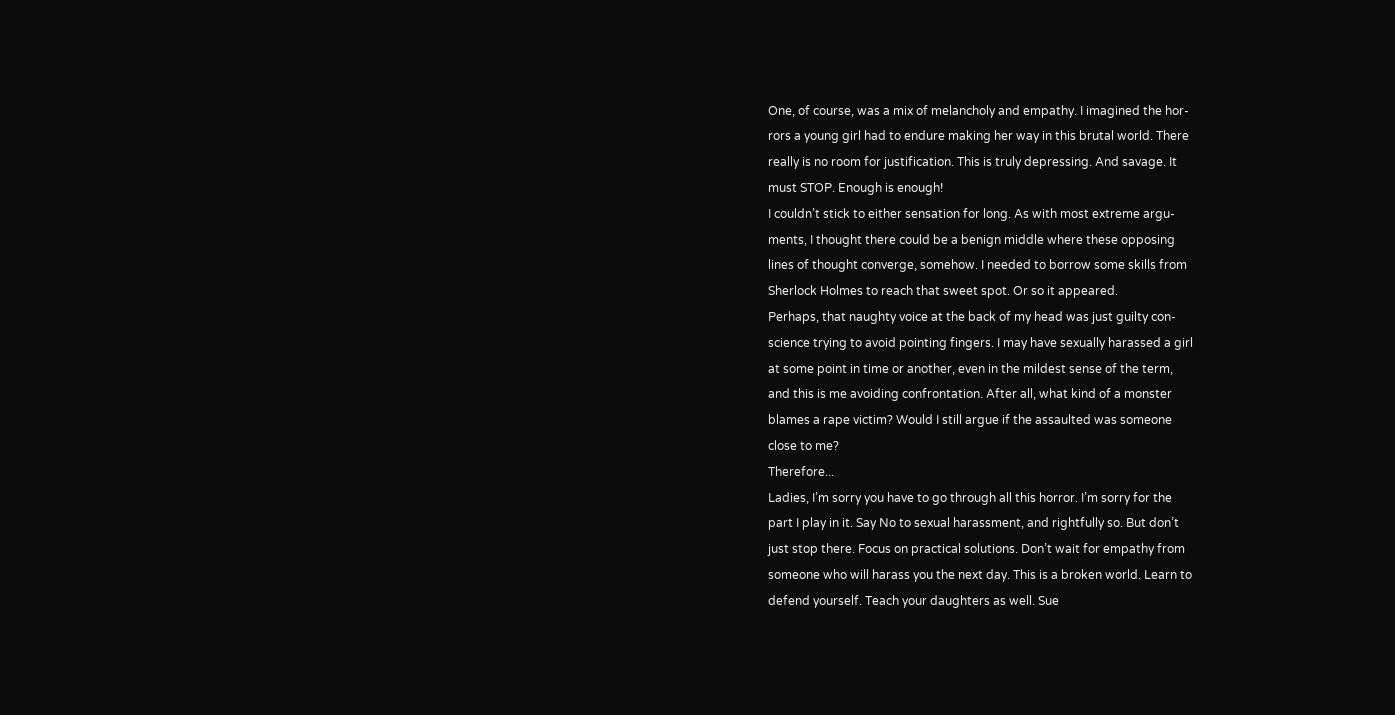One, of course, was a mix of melancholy and empathy. I imagined the hor-
rors a young girl had to endure making her way in this brutal world. There
really is no room for justification. This is truly depressing. And savage. It
must STOP. Enough is enough!
I couldn’t stick to either sensation for long. As with most extreme argu-
ments, I thought there could be a benign middle where these opposing
lines of thought converge, somehow. I needed to borrow some skills from
Sherlock Holmes to reach that sweet spot. Or so it appeared.
Perhaps, that naughty voice at the back of my head was just guilty con-
science trying to avoid pointing fingers. I may have sexually harassed a girl
at some point in time or another, even in the mildest sense of the term,
and this is me avoiding confrontation. After all, what kind of a monster
blames a rape victim? Would I still argue if the assaulted was someone
close to me?
Therefore...
Ladies, I’m sorry you have to go through all this horror. I’m sorry for the
part I play in it. Say No to sexual harassment, and rightfully so. But don’t
just stop there. Focus on practical solutions. Don’t wait for empathy from
someone who will harass you the next day. This is a broken world. Learn to
defend yourself. Teach your daughters as well. Sue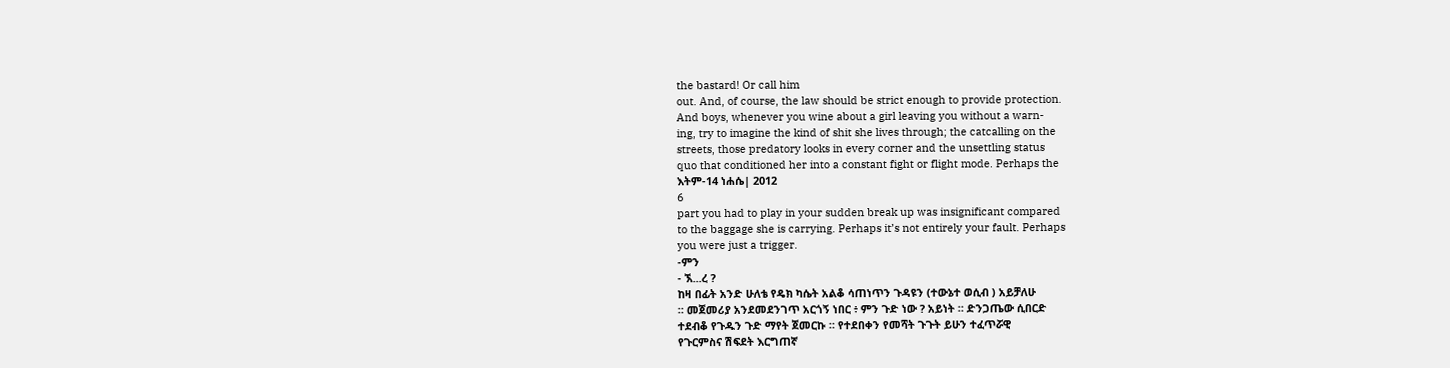the bastard! Or call him
out. And, of course, the law should be strict enough to provide protection.
And boys, whenever you wine about a girl leaving you without a warn-
ing, try to imagine the kind of shit she lives through; the catcalling on the
streets, those predatory looks in every corner and the unsettling status
quo that conditioned her into a constant fight or flight mode. Perhaps the
እትም-14 ነሐሴ| 2012
6
part you had to play in your sudden break up was insignificant compared
to the baggage she is carrying. Perhaps it’s not entirely your fault. Perhaps
you were just a trigger.
-ምን
- ኧ...ረ ?
ከዛ በፊት አንድ ሁለቴ የዴክ ካሴት አልቆ ሳጠነጥን ጉዳዩን (ተውኔተ ወሲብ ) አይቻለሁ
። መጀመሪያ አንደመደንገጥ አርጎኝ ነበር ፥ ምን ጉድ ነው ? አይነት ። ድንጋጤው ሲበርድ
ተደብቆ የጉዱን ጉድ ማየት ጀመርኩ ። የተደበቀን የመሻት ጉጉት ይሁን ተፈጥሯዊ
የጉርምስና ሽፍደት እርግጠኛ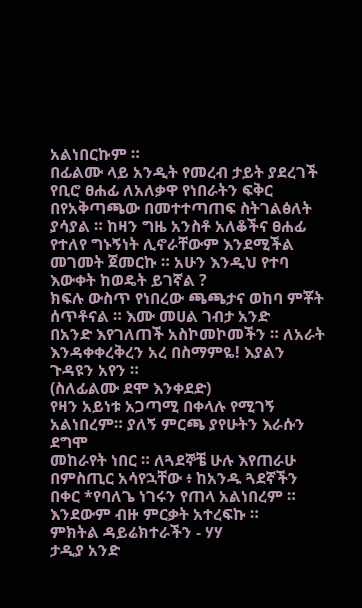አልነበርኩም ።
በፊልሙ ላይ አንዲት የመረብ ታይት ያደረገች የቢሮ ፀሐፊ ለአለቃዋ የነበራትን ፍቅር
በየአቅጣጫው በመተተጣጠፍ ስትገልፅለት ያሳያል ። ከዛን ግዜ አንስቶ አለቆችና ፀሐፊ
የተለየ ግኑኝነት ሊኖራቸውም እንደሚችል መገመት ጀመርኩ ። አሁን እንዲህ የተባ
እውቀት ከወዴት ይገኛል ?
ክፍሉ ውስጥ የነበረው ጫጫታና ወከባ ምቾት ሰጥቶናል ። እሙ መሀል ገብታ አንድ
በአንድ እየገለጠች አስኮመኮመችን ። ለአራት እንዳቀቀረቅረን አረ በስማምዬ! እያልን
ጉዳዩን አየን ።
(ስለፊልሙ ደሞ እንቀደድ)
የዛን አይነቱ አጋጣሚ በቀላሉ የሚገኝ አልነበረም። ያለኝ ምርጫ ያየሁትን እራሱን ደግሞ
መከራየት ነበር ። ለጓደኞቼ ሁሉ እየጠራሁ በምስጢር አሳየኋቸው ፥ ከአንዱ ጓደኛችን
በቀር *የባለጌ ነገሩን የጠላ አልነበረም ። እንደውም ብዙ ምርቃት አተረፍኩ ።
ምክትል ዳይሬክተራችን - ሃሃ
ታዲያ አንድ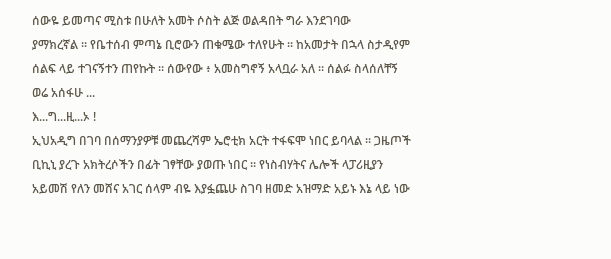ሰውዬ ይመጣና ሚስቱ በሁለት አመት ሶስት ልጅ ወልዳበት ግራ እንደገባው
ያማክረኛል ። የቤተሰብ ምጣኔ ቢሮውን ጠቁሜው ተለየሁት ። ከአመታት በኋላ ስታዲየም
ሰልፍ ላይ ተገናኝተን ጠየኩት ። ሰውየው ፥ አመስግኖኝ አላቧራ አለ ። ሰልፉ ስላሰለቸኝ
ወሬ አሰፋሁ ...
እ...ግ...ዚ...ኦ !
ኢህአዲግ በገባ በሰማንያዎቹ መጨረሻም ኤሮቲክ አርት ተፋፍሞ ነበር ይባላል ። ጋዜጦች
ቢኪኒ ያረጉ አክትረሶችን በፊት ገፃቸው ያወጡ ነበር ። የነስብሃትና ሌሎች ላፓሪዚያን
አይመሽ የለን መሸና አገር ሰላም ብዬ እያፏጨሁ ስገባ ዘመድ አዝማድ አይኑ እኔ ላይ ነው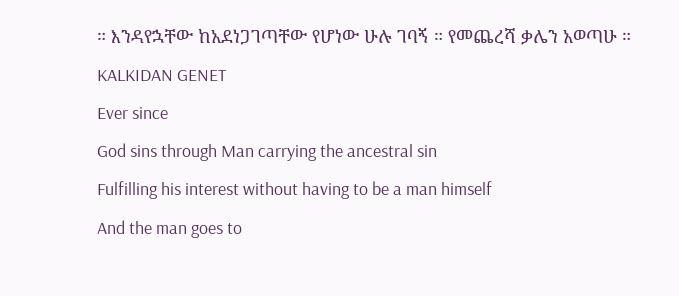። እንዳየኋቸው ከአደነጋገጣቸው የሆነው ሁሉ ገባኝ ። የመጨረሻ ቃሌን አወጣሁ ።
KALKIDAN GENET
Ever since
God sins through Man carrying the ancestral sin
Fulfilling his interest without having to be a man himself
And the man goes to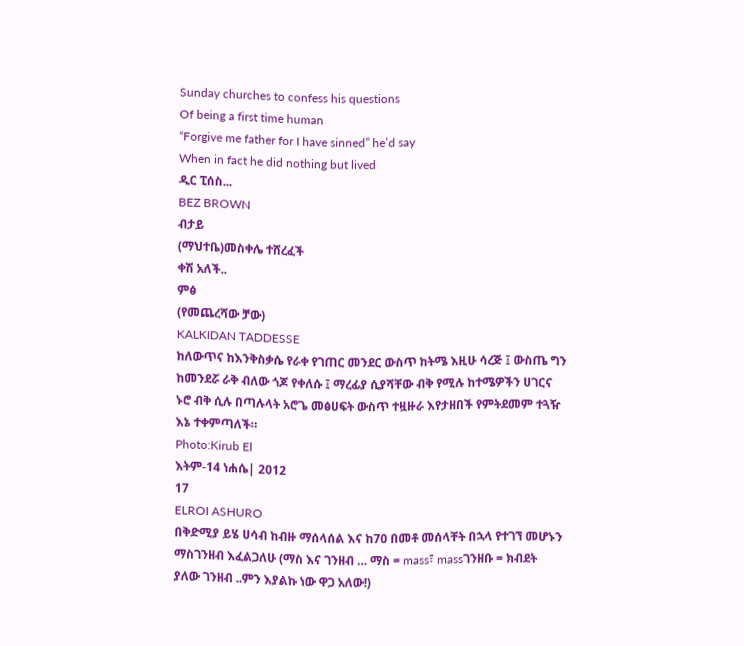Sunday churches to confess his questions
Of being a first time human
“Forgive me father for I have sinned” he’d say
When in fact he did nothing but lived
ዲር ፒሰስ...
BEZ BROWN
ብታይ
(ማህተቤ)መስቀሌ ተሸረፈች
ቀሽ አለች..
ምፅ
(የመጨረሻው ቻው)
KALKIDAN TADDESSE
ከለውጥና ከእንቅስቃሴ የራቀ የገጠር መንደር ውስጥ ከትሜ እዚሁ ሳረጅ ፤ ውስጤ ግን
ከመንደሯ ራቅ ብለው ጎጆ የቀለሱ ፤ ማረፊያ ሲያሻቸው ብቅ የሚሉ ከተሜዎችን ሀገርና
ኑሮ ብቅ ሲሉ በጣሉላት አሮጌ መፅሀፍት ውስጥ ተዟዙራ እየታዘበች የምትደመም ተጓዥ
እኔ ተቀምጣለች።
Photo:Kirub El
እትም-14 ነሐሴ| 2012
17
ELROI ASHURO
በቅድሚያ ይሄ ሀሳብ ከብዙ ማሰላሰል እና ከ70 በመቶ መሰላቸት በኋላ የተገኘ መሆኑን
ማስገንዘብ እፈልጋለሁ (ማስ እና ገንዘብ … ማስ = mass፣ massገንዘቡ = ክብደት
ያለው ገንዘብ ..ምን እያልኩ ነው ዋጋ አለው!)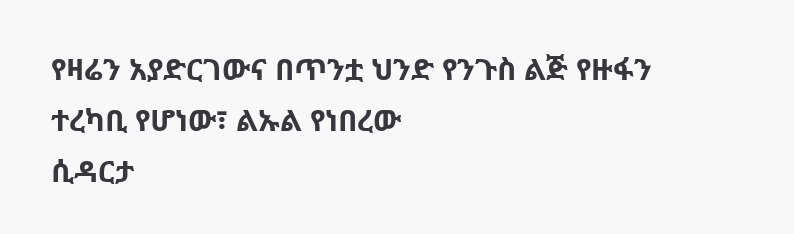የዛሬን አያድርገውና በጥንቷ ህንድ የንጉስ ልጅ የዙፋን ተረካቢ የሆነው፣ ልኡል የነበረው
ሲዳርታ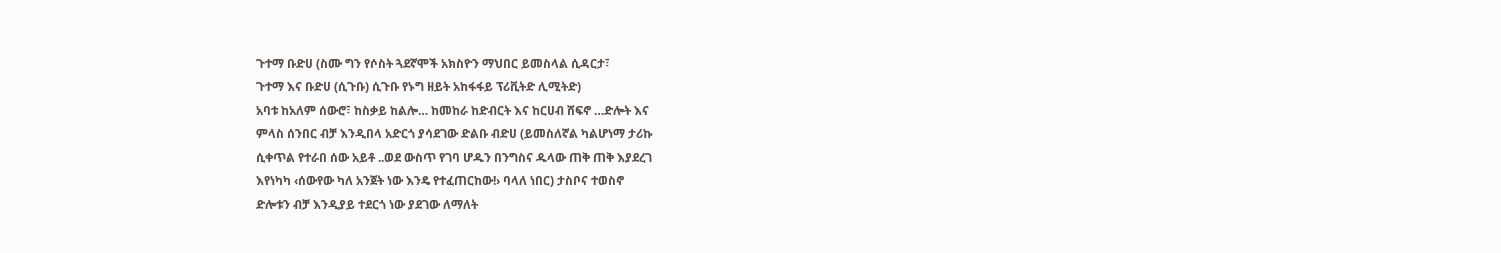ጉተማ ቡድሀ (ስሙ ግን የሶስት ጓደኛሞች አክስዮን ማህበር ይመስላል ሲዳርታ፣
ጉተማ እና ቡድሀ (ሲጉቡ) ሲጉቡ የኑግ ዘይት አከፋፋይ ፕሪቪትድ ሊሚትድ)
አባቱ ከአለም ሰውሮ፣ ከስቃይ ከልሎ… ከመከራ ከድብርት እና ከርሀብ ሸፍኖ …ድሎት እና
ምላስ ሰንበር ብቻ እንዲበላ አድርጎ ያሳደገው ድልቡ ብድሀ (ይመስለኛል ካልሆነማ ታሪኩ
ሲቀጥል የተራበ ሰው አይቶ ..ወደ ውስጥ የገባ ሆዱን በንግስና ዱላው ጠቅ ጠቅ እያደረገ
እየነካካ ‹ሰውየው ካለ አንጀት ነው እንዴ የተፈጠርከው!› ባላለ ነበር) ታስቦና ተወስኖ
ድሎቱን ብቻ እንዲያይ ተደርጎ ነው ያደገው ለማለት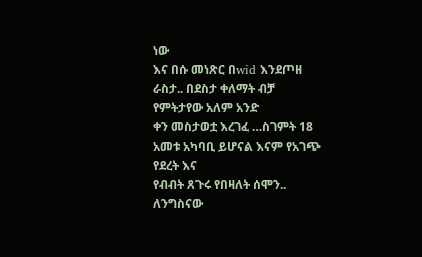ነው
እና በሱ መነጽር በwid እንደጦዘ ራስታ.. በደስታ ቀለማት ብቻ የምትታየው አለም አንድ
ቀን መስታወቷ እረገፈ …ስገምት 18 አመቱ አካባቢ ይሆናል እናም የአገጭ የደረት እና
የብብት ጸጉሩ የበዛለት ሰሞን.. ለንግስናው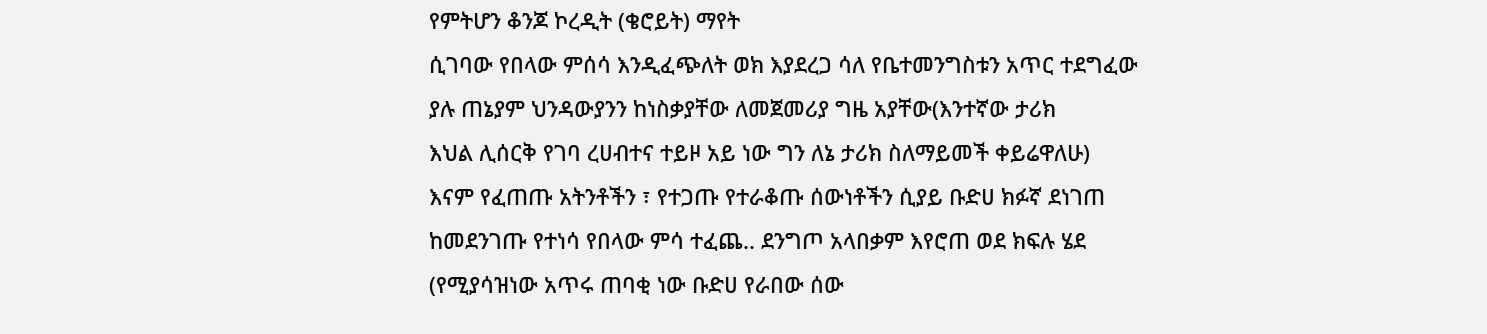የምትሆን ቆንጆ ኮረዲት (ቄሮይት) ማየት
ሲገባው የበላው ምሰሳ እንዲፈጭለት ወክ እያደረጋ ሳለ የቤተመንግስቱን አጥር ተደግፈው
ያሉ ጠኔያም ህንዳውያንን ከነስቃያቸው ለመጀመሪያ ግዜ አያቸው(እንተኛው ታሪክ
እህል ሊሰርቅ የገባ ረሀብተና ተይዞ አይ ነው ግን ለኔ ታሪክ ስለማይመች ቀይሬዋለሁ)
እናም የፈጠጡ አትንቶችን ፣ የተጋጡ የተራቆጡ ሰውነቶችን ሲያይ ቡድሀ ክፉኛ ደነገጠ
ከመደንገጡ የተነሳ የበላው ምሳ ተፈጨ.. ደንግጦ አላበቃም እየሮጠ ወደ ክፍሉ ሄደ
(የሚያሳዝነው አጥሩ ጠባቂ ነው ቡድሀ የራበው ሰው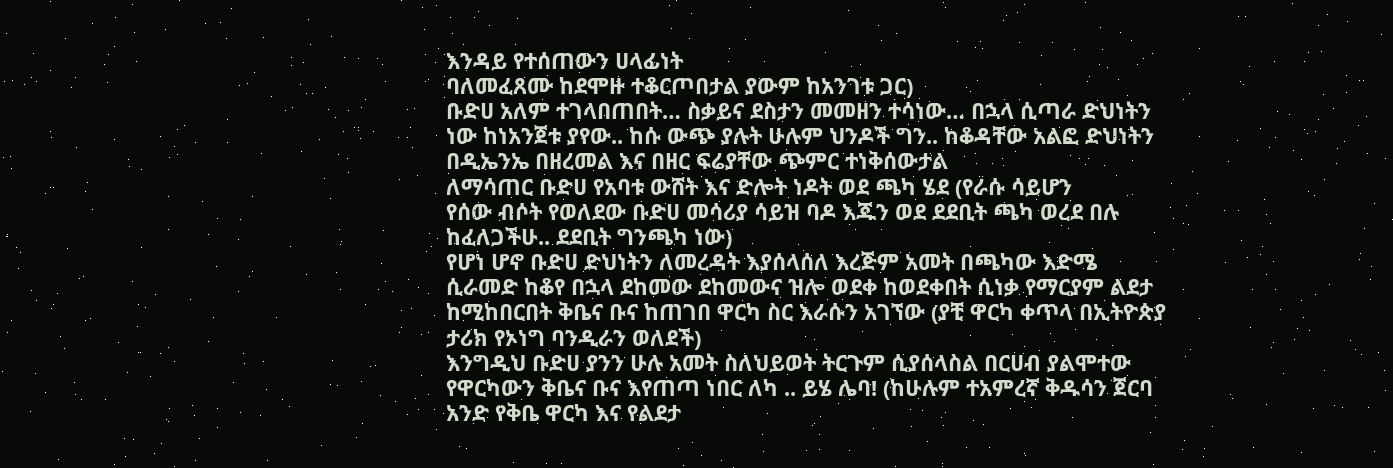እንዳይ የተሰጠውን ሀላፊነት
ባለመፈጸሙ ከደሞዙ ተቆርጦበታል ያውም ከአንገቱ ጋር)
ቡድሀ አለም ተገላበጠበት… ስቃይና ደስታን መመዘን ተሳነው… በኋላ ሲጣራ ድህነትን
ነው ከነአንጀቱ ያየው.. ከሱ ውጭ ያሉት ሁሉም ህንዶች ግን.. ከቆዳቸው አልፎ ድህነትን
በዲኤንኤ በዘረመል እና በዘር ፍሬያቸው ጭምር ተነቅሰውታል
ለማሳጠር ቡድሀ የአባቱ ውሸት እና ድሎት ነዶት ወደ ጫካ ሄደ (የራሱ ሳይሆን
የሰው ብሶት የወለደው ቡድሀ መሳሪያ ሳይዝ ባዶ እጁን ወደ ደደቢት ጫካ ወረደ በሉ
ከፈለጋችሁ.. ደደቢት ግንጫካ ነው)
የሆነ ሆኖ ቡድሀ ድህነትን ለመረዳት እያሰላሰለ እረጅም አመት በጫካው እድሜ
ሲራመድ ከቆየ በኋላ ደከመው ደከመውና ዝሎ ወደቀ ከወደቀበት ሲነቃ የማርያም ልደታ
ከሚከበርበት ቅቤና ቡና ከጠገበ ዋርካ ስር እራሱን አገኘው (ያቺ ዋርካ ቀጥላ በኢትዮጵያ
ታሪክ የኦነግ ባንዲራን ወለደች)
እንግዲህ ቡድሀ ያንን ሁሉ አመት ስለህይወት ትርጉም ሲያሰላስል በርሀብ ያልሞተው
የዋርካውን ቅቤና ቡና እየጠጣ ነበር ለካ .. ይሄ ሌባ! (ከሁሉም ተአምረኛ ቅዱሳን ጀርባ
አንድ የቅቤ ዋርካ እና የልደታ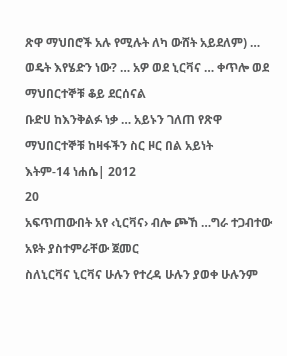ጽዋ ማህበሮች አሉ የሚሉት ለካ ውሸት አይደለም) …
ወዴት እየሄድን ነው? … አዎ ወደ ኒርቫና … ቀጥሎ ወደ ማህበርተኞቹ ቆይ ደርሰናል
ቡድሀ ከእንቅልፉ ነቃ … አይኑን ገለጠ የጽዋ ማህበርተኞቹ ከዛፋችን ስር ዞር በል አይነት
እትም-14 ነሐሴ| 2012
20
አፍጥጠውበት አየ ‹ኒርቫና› ብሎ ጮኸ …ግራ ተጋብተው አዩት ያስተምራቸው ጀመር
ስለኒርቫና ኒርቫና ሁሉን የተረዳ ሁሉን ያወቀ ሁሉንም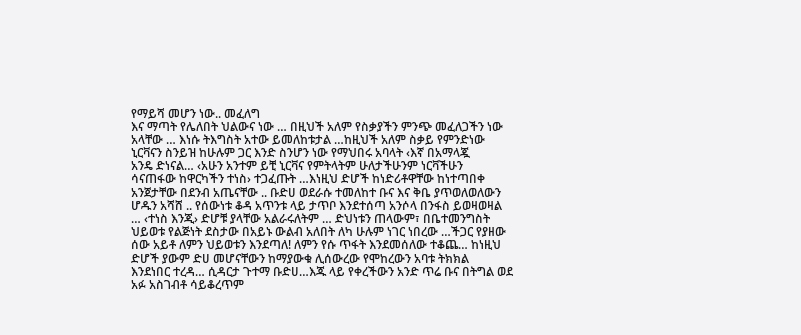የማይሻ መሆን ነው.. መፈለግ
እና ማጣት የሌለበት ህልውና ነው … በዚህች አለም የስቃያችን ምንጭ መፈለጋችን ነው
አላቸው … እነሱ ትእግስት አተው ይመለከቱታል …ከዚህች አለም ስቃይ የምንድነው
ኒርቫናን ስንይዝ ከሁሉም ጋር እንድ ስንሆን ነው የማህበሩ አባላት ‹እኛ በአማላጇ
አንዴ ድነናል… ‹አሁን አንተም ይቺ ኒርቫና የምትላትም ሁለታችሁንም ነርቫችሁን
ሳናጠፋው ከዋርካችን ተነስ› ተጋፈጡት …እነዚህ ድሆች ከነድሪቶዋቸው ከነተጣበቀ
አንጀታቸው በደንብ አጤናቸው .. ቡድሀ ወደራሱ ተመለከተ ቡና እና ቅቤ ያጥወለወለውን
ሆዱን አሻሸ .. የሰውነቱ ቆዳ አጥንቱ ላይ ታጥቦ እንደተሰጣ አንሶላ በንፋስ ይወዛወዛል
… ‹ተነስ እንጂ› ድሆቹ ያላቸው አልራሩለትም … ድህነቱን ጠላውም፣ በቤተመንግስት
ህይወቱ የልጅነት ደስታው በአይኑ ውልብ አለበት ለካ ሁሉም ነገር ነበረው …ችጋር የያዘው
ሰው አይቶ ለምን ህይወቱን እንደጣለ! ለምን የሱ ጥፋት እንደመሰለው ተቆጨ… ከነዚህ
ድሆች ያውም ድሀ መሆናቸውን ከማያውቁ ሊሰውረው የሞከረውን አባቱ ትክክል
እንደነበር ተረዳ… ሲዳርታ ጉተማ ቡድሀ…እጁ ላይ የቀረችውን አንድ ጥሬ ቡና በትግል ወደ
አፉ አስገብቶ ሳይቆረጥም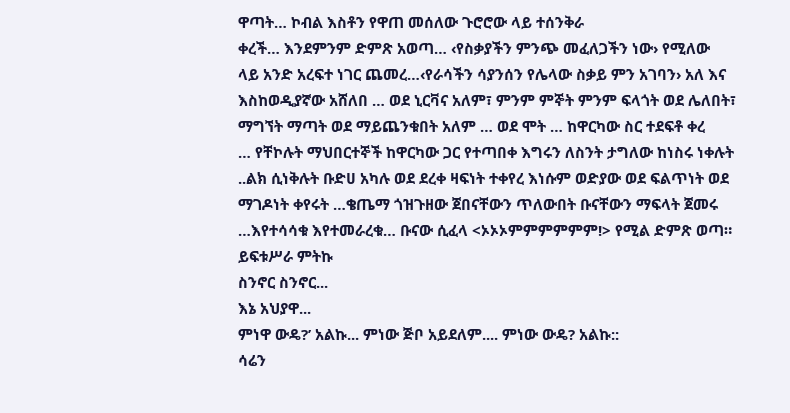ዋጣት… ኮብል እስቶን የዋጠ መሰለው ጉሮሮው ላይ ተሰንቅራ
ቀረች… እንደምንም ድምጽ አወጣ… ‹የስቃያችን ምንጭ መፈለጋችን ነው› የሚለው
ላይ አንድ አረፍተ ነገር ጨመረ…‹የራሳችን ሳያንሰን የሌላው ስቃይ ምን አገባን› አለ እና
እስከወዲያኛው አሸለበ … ወደ ኒርቫና አለም፣ ምንም ምኞት ምንም ፍላጎት ወደ ሌለበት፣
ማግኘት ማጣት ወደ ማይጨንቁበት አለም … ወደ ሞት … ከዋርካው ስር ተደፍቶ ቀረ
… የቸኮሉት ማህበርተኞች ከዋርካው ጋር የተጣበቀ እግሩን ለስንት ታግለው ከነስሩ ነቀሉት
..ልክ ሲነቅሉት ቡድሀ አካሉ ወደ ደረቀ ዛፍነት ተቀየረ እነሱም ወድያው ወደ ፍልጥነት ወደ
ማገዶነት ቀየሩት …ቄጤማ ጎዝጉዘው ጀበናቸውን ጥለውበት ቡናቸውን ማፍላት ጀመሩ
…እየተሳሳቁ እየተመራረቁ… ቡናው ሲፈላ <ኦኦኦምምምምምም!> የሚል ድምጽ ወጣ።
ይፍቱሥራ ምትኩ
ስንኖር ስንኖር...
እኔ አህያዋ...
ምነዋ ውዴ?’ አልኩ... ምነው ጅቦ አይደለም.... ምነው ውዴ? አልኩ::
ሳሬን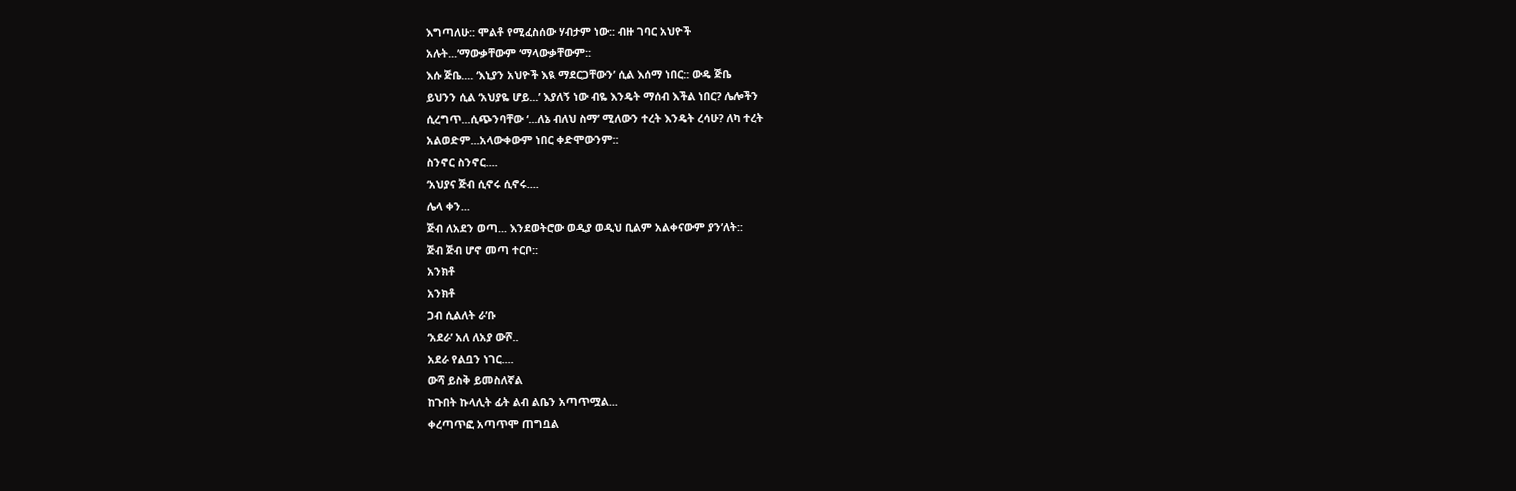እግጣለሁ:: ሞልቶ የሚፈስሰው ሃብታም ነው:: ብዙ ገባር አህዮች
አሉት...’ማውቃቸውም ‘ማላውቃቸውም::
እሱ ጅቤ.... ‘እኒያን አህዮች እዪ ማደርጋቸውን’ ሲል እሰማ ነበር:: ውዴ ጅቤ
ይህንን ሲል ‘አህያዬ ሆይ...’ እያለኝ ነው ብዬ እንዴት ማሰብ እችል ነበር? ሌሎችን
ሲረግጥ...ሲጭንባቸው ‘...ለኔ ብለህ ስማ’ ሚለውን ተረት እንዴት ረሳሁ? ለካ ተረት
አልወድም...አላውቀውም ነበር ቀድሞውንም::
ስንኖር ስንኖር....
‘አህያና ጅብ ሲኖሩ ሲኖሩ....
ሌላ ቀን...
ጅብ ለአደን ወጣ... እንደወትሮው ወዲያ ወዲህ ቢልም አልቀናውም ያን’ለት::
ጅብ ጅብ ሆኖ መጣ ተርቦ::
አንክቶ
አንክቶ
ጋብ ሲልለት ራ’ቡ
‘አደራ’ አለ ለአያ ውሾ..
አደራ የልቧን ነገር....
ውሻ ይስቅ ይመስለኛል
ከጉበት ኩላሊት ፊት ልብ ልቤን አጣጥሟል...
ቀረጣጥፎ አጣጥሞ ጠግቧል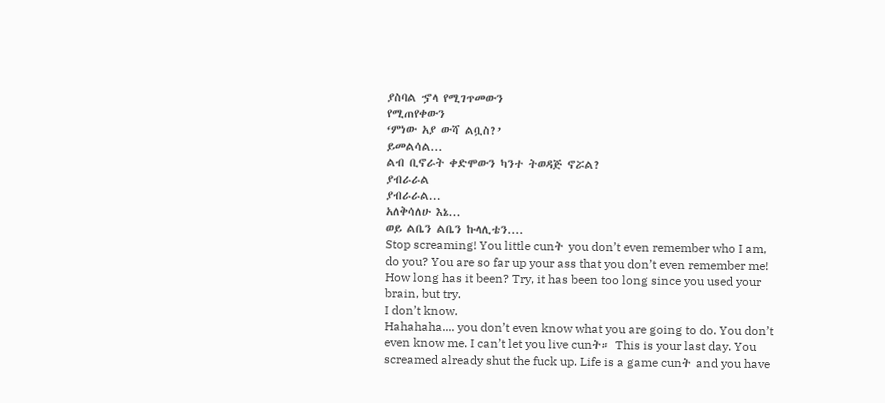ያስባል ኇላ የሚገጥመውን
የሚጠየቀውን
‘ምነው አያ ውሻ ልቧስ?’
ይመልሳል...
ልብ ቢኖራት ቀድሞውን ካንተ ትወዳጅ ኖሯል?
ያብራራል
ያብራራል...
አለቅሳለሁ እኔ...
ወይ ልቤን ልቤን ኩላሊቴን....
Stop screaming! You little cunት you don’t even remember who I am,
do you? You are so far up your ass that you don’t even remember me!
How long has it been? Try, it has been too long since you used your
brain, but try.
I don’t know.
Hahahaha.... you don’t even know what you are going to do. You don’t
even know me. I can’t let you live cunት። This is your last day. You
screamed already shut the fuck up. Life is a game cunት and you have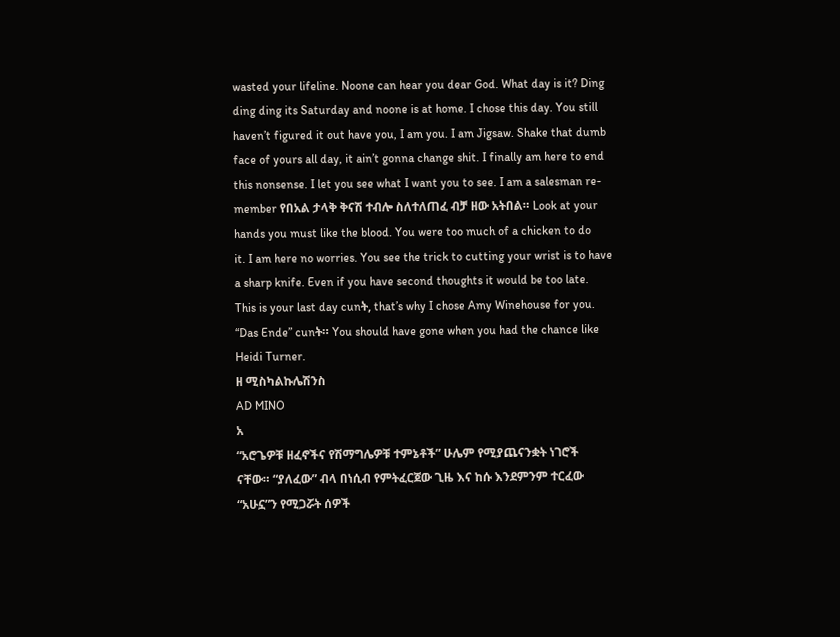wasted your lifeline. Noone can hear you dear God. What day is it? Ding
ding ding its Saturday and noone is at home. I chose this day. You still
haven’t figured it out have you, I am you. I am Jigsaw. Shake that dumb
face of yours all day, it ain’t gonna change shit. I finally am here to end
this nonsense. I let you see what I want you to see. I am a salesman re-
member የበአል ታላቅ ቅናሽ ተብሎ ስለተለጠፈ ብቻ ዘው አትበል። Look at your
hands you must like the blood. You were too much of a chicken to do
it. I am here no worries. You see the trick to cutting your wrist is to have
a sharp knife. Even if you have second thoughts it would be too late.
This is your last day cunት, that’s why I chose Amy Winehouse for you.
“Das Ende” cunት። You should have gone when you had the chance like
Heidi Turner.
ዘ ሚስካልኩሌሽንስ
AD MINO
አ
“አሮጌዎቹ ዘፈኖችና የሽማግሌዎቹ ተምኔቶች” ሁሌም የሚያጨናንቋት ነገሮች
ናቸው። “ያለፈው” ብላ በነሲብ የምትፈርጀው ጊዜ እና ከሱ እንደምንም ተርፈው
“አሁኗ”ን የሚጋሯት ሰዎች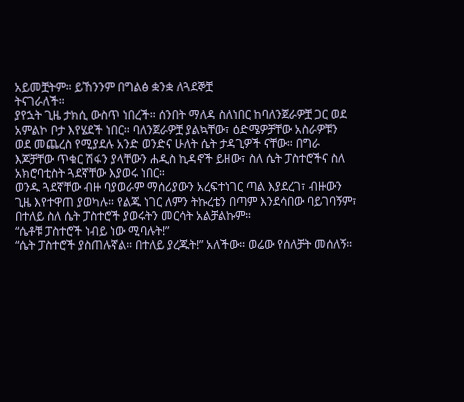አይመቿትም። ይኸንንም በግልፅ ቋንቋ ለጓደኞቿ
ትናገራለች።
ያየኋት ጊዜ ታክሲ ውስጥ ነበረች። ሰንበት ማለዳ ስለነበር ከባለንጀራዎቿ ጋር ወደ
አምልኮ ቦታ እየሄደች ነበር። ባለንጀራዎቿ ያልኳቸው፣ ዕድሜዎቻቸው አስራዎቹን
ወደ መጨረስ የሚያደሉ አንድ ወንድና ሁለት ሴት ታዳጊዎች ናቸው። በግራ
እጆቻቸው ጥቁር ሽፋን ያላቸውን ሐዲስ ኪዳኖች ይዘው፣ ስለ ሴት ፓስተሮችና ስለ
አክሮባቲስት ጓደኛቸው እያወሩ ነበር።
ወንዱ ጓደኛቸው ብዙ ባያወራም ማሰሪያውን አረፍተነገር ጣል እያደረገ፣ ብዙውን
ጊዜ እየተዋጠ ያወካሉ። የልጁ ነገር ለምን ትኩረቴን በጣም እንደሳበው ባይገባኝም፣
በተለይ ስለ ሴት ፓስተሮች ያወሩትን መርሳት አልቻልኩም።
“ሴቶቹ ፓስተሮች ነብይ ነው ሚባሉት!”
“ሴት ፓስተሮች ያስጠሉኛል። በተለይ ያረጁት!” አለችው። ወሬው የሰለቻት መሰለኝ።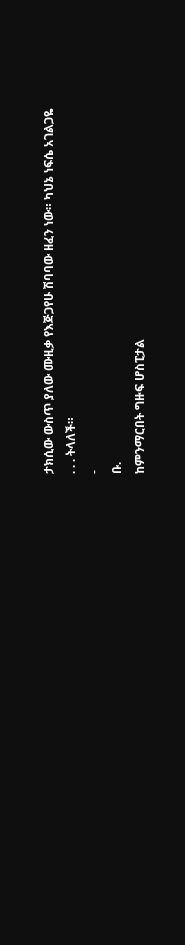ታክሲው ውስጥ ያለው ሙዚቃ የእጅጋየሁ ሽባባው ዘፈን ነው። ካህኔ ነፍሴ አገልጋዬ
᎐ ᎐ ᎐ ትላለች።
-
ቡ᎐
ከምንማርበት ግዙፍ ሆስፒታል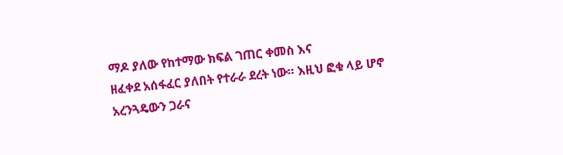ማዶ ያለው የከተማው ክፍል ገጠር ቀመስ እና
ዘፈቀደ አሰፋፈር ያለበት የተራራ ደረት ነው። እዚህ ፎቁ ላይ ሆኖ አረንጓዴውን ጋራና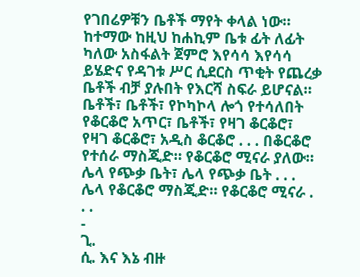የገበሬዎቹን ቤቶች ማየት ቀላል ነው። ከተማው ከዚህ ከሐኪም ቤቱ ፊት ለፊት
ካለው አስፋልት ጀምሮ እየሳሳ እየሳሳ ይሄድና የዳገቱ ሥር ሲደርስ ጥቂት የጨረቃ
ቤቶች ብቻ ያሉበት የእርሻ ስፍራ ይሆናል። ቤቶች፣ ቤቶች፣ የኮካኮላ ሎጎ የተሳለበት
የቆርቆሮ አጥር፣ ቤቶች፣ የዛገ ቆርቆሮ፣ የዛገ ቆርቆሮ፣ አዲስ ቆርቆሮ ᎐ ᎐ ᎐ በቆርቆሮ
የተሰራ ማስጂድ። የቆርቆሮ ሚናራ ያለው። ሌላ የጭቃ ቤት፣ ሌላ የጭቃ ቤት ᎐ ᎐ ᎐
ሌላ የቆርቆሮ ማስጂድ። የቆርቆሮ ሚናራ ᎐ ᎐ ᎐
-
ጊ᎐
ሲ᎐ እና እኔ ብዙ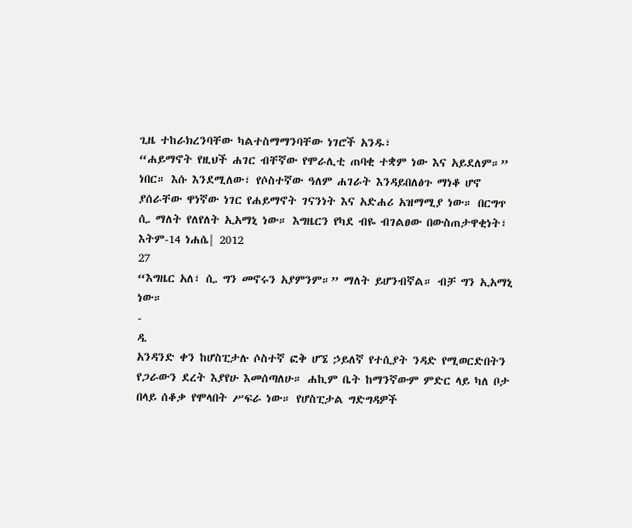ጊዜ ተከራክረንባቸው ካልተስማማንባቸው ነገሮች አንዱ፣
“ሐይማኖት የዚህች ሐገር ብቸኛው የሞራሊቲ ጠባቂ ተቋም ነው እና አይደለም።”
ነበር። እሱ እንደሚለው፣ የሶስተኛው ዓለም ሐገራት እንዳይበለፅጉ ማነቆ ሆኖ
ያሰራቸው ዋነኛው ነገር የሐይማኖት ገናንነት እና አድሐሪ አዝማሚያ ነው። በርግጥ
ሲ᎐ ማለት የለየለት ኢአማኒ ነው። እግዜርን የካደ ብዬ ብገልፀው በውስጠታዋቂነት፣
እትም-14 ነሐሴ| 2012
27
“እግዜር አለ፣ ሲ᎐ ግን መኖሩን አያምንም።” ማለት ይሆንብኛል። ብቻ ግን ኢአማኒ
ነው።
-
ዳ᎐
አንዳንድ ቀን ከሆስፒታሉ ሶስተኛ ፎቅ ሆኜ ኃይለኛ የተሲያት ንዳድ የሚወርድበትን
የጋራውን ደረት እያየሁ እመሰጣለሁ። ሐኪም ቤት ከማንኛውም ምድር ላይ ካለ ቦታ
በላይ ሰቆቃ የሞላበት ሥፍራ ነው። የሆስፒታል ግድግዳዎች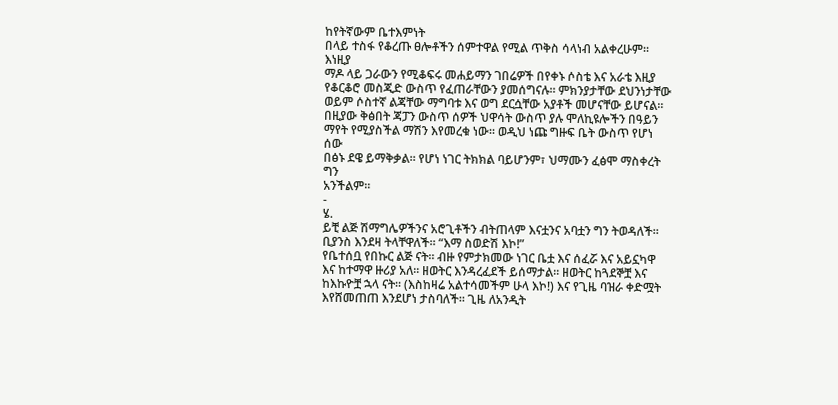ከየትኛውም ቤተእምነት
በላይ ተስፋ የቆረጡ ፀሎቶችን ሰምተዋል የሚል ጥቅስ ሳላነብ አልቀረሁም። እነዚያ
ማዶ ላይ ጋራውን የሚቆፍሩ መሐይማን ገበሬዎች በየቀኑ ሶስቴ እና አራቴ እዚያ
የቆርቆሮ መስጂድ ውስጥ የፈጠራቸውን ያመሰግናሉ። ምክንያታቸው ደህንነታቸው
ወይም ሶስተኛ ልጃቸው ማግባቱ እና ወግ ደርሷቸው አያቶች መሆናቸው ይሆናል።
በዚያው ቅፅበት ጃፓን ውስጥ ሰዎች ህዋሳት ውስጥ ያሉ ሞለኪዩሎችን በዓይን
ማየት የሚያስችል ማሽን እየመረቁ ነው። ወዲህ ነጩ ግዙፍ ቤት ውስጥ የሆነ ሰው
በፅኑ ደዌ ይማቅቃል። የሆነ ነገር ትክክል ባይሆንም፣ ህማሙን ፈፅሞ ማስቀረት ግን
አንችልም።
-
ሄ᎐
ይቺ ልጅ ሽማግሌዎችንና አሮጊቶችን ብትጠላም እናቷንና አባቷን ግን ትወዳለች።
ቢያንስ እንደዛ ትላቸዋለች። “እማ ስወድሽ እኮ!”
የቤተሰቧ የበኩር ልጅ ናት። ብዙ የምታክመው ነገር ቤቷ እና ሰፈሯ እና አይኗካዋ
እና ከተማዋ ዙሪያ አለ። ዘወትር እንዳረፈደች ይሰማታል። ዘወትር ከጓደኞቿ እና
ከእኩዮቿ ኋላ ናት። (እስከዛሬ አልተሳመችም ሁላ እኮ!) እና የጊዜ ባዝራ ቀድሟት
እየሸመጠጠ እንደሆነ ታስባለች። ጊዜ ለአንዲት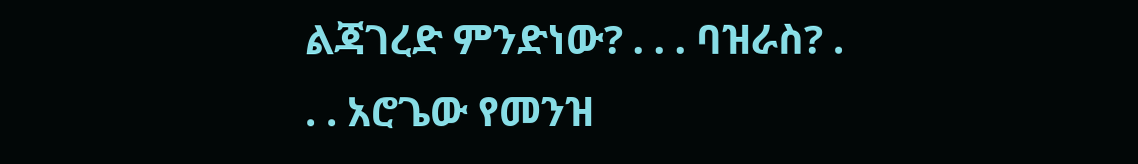ልጃገረድ ምንድነው? ᎐ ᎐ ᎐ ባዝራስ? .
. . አሮጌው የመንዝ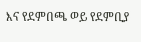እና የደምበጫ ወይ የደምቢያ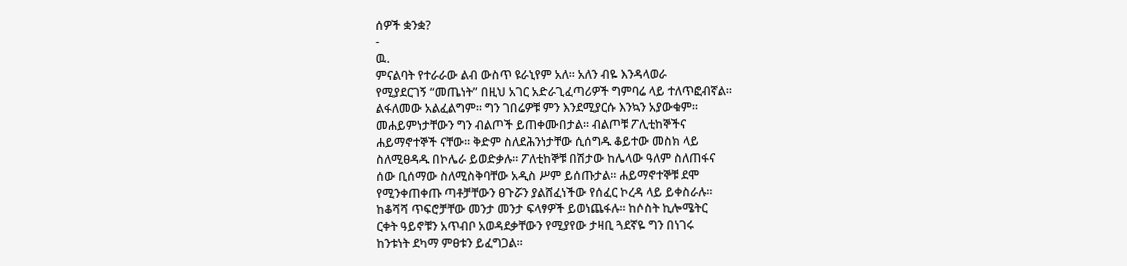ሰዎች ቋንቋ?
-
ዉ᎐
ምናልባት የተራራው ልብ ውስጥ ዩራኒየም አለ። አለን ብዬ እንዳላወራ
የሚያደርገኝ “መጤነት” በዚህ አገር አድራጊፈጣሪዎች ግምባሬ ላይ ተለጥፎብኛል።
ልፋለመው አልፈልግም። ግን ገበሬዎቹ ምን እንደሚያርሱ እንኳን አያውቁም።
መሐይምነታቸውን ግን ብልጦች ይጠቀሙበታል። ብልጦቹ ፖሊቲከኞችና
ሐይማኖተኞች ናቸው። ቅድም ስለደሕንነታቸው ሲሰግዱ ቆይተው መስክ ላይ
ስለሚፀዳዱ በኮሌራ ይወድቃሉ። ፖለቲከኞቹ በሽታው ከሌላው ዓለም ስለጠፋና
ሰው ቢሰማው ስለሚስቅባቸው አዲስ ሥም ይሰጡታል። ሐይማኖተኞቹ ደሞ
የሚንቀጠቀጡ ጣቶቻቸውን ፀጉሯን ያልሸፈነችው የሰፈር ኮረዳ ላይ ይቀስራሉ።
ከቆሻሻ ጥፍሮቻቸው መንታ መንታ ፍላፃዎች ይወነጨፋሉ። ከሶስት ኪሎሜትር
ርቀት ዓይኖቹን አጥብቦ አወዳደቃቸውን የሚያየው ታዛቢ ጓደኛዬ ግን በነገሩ
ከንቱነት ደካማ ምፀቱን ይፈግጋል።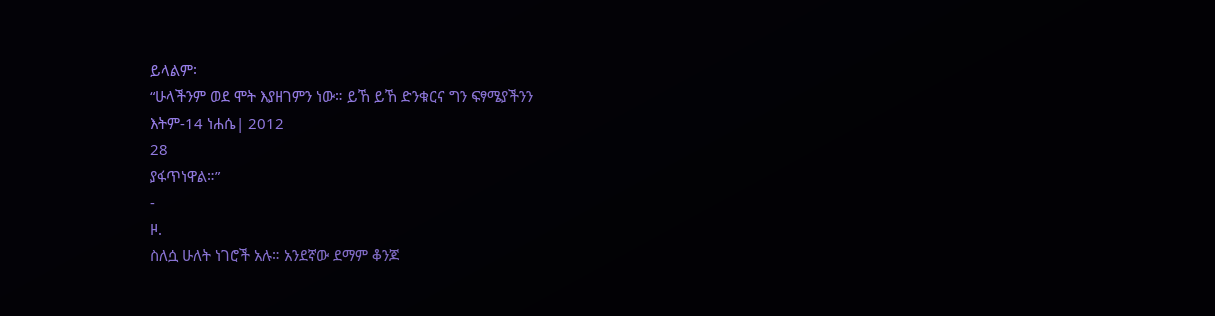ይላልም፡
“ሁላችንም ወደ ሞት እያዘገምን ነው። ይኸ ይኸ ድንቁርና ግን ፍፃሜያችንን
እትም-14 ነሐሴ| 2012
28
ያፋጥነዋል።”
-
ዞ᎐
ስለሷ ሁለት ነገሮች አሉ። አንደኛው ደማም ቆንጆ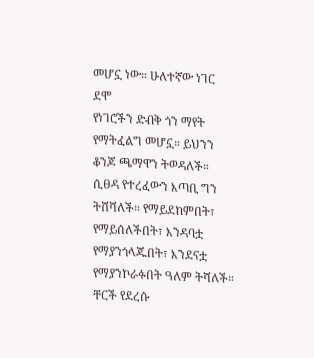መሆኗ ነው። ሁለተኛው ነገር ደሞ
የነገሮችን ድብቅ ጎን ማየት የማትፈልግ መሆኗ። ይህንን ቆንጆ ጫማዋን ትወዳለች።
ሲፀዳ የተረፈውን እጣቢ ግን ትሸሻለች። የማይደከምበት፣ የማይሰለችበት፣ እንዳባቷ
የማያንጎላጁበት፣ እንደናቷ የማያንኮራፉበት ዓለም ትሻለች።
ቸርች የደረሱ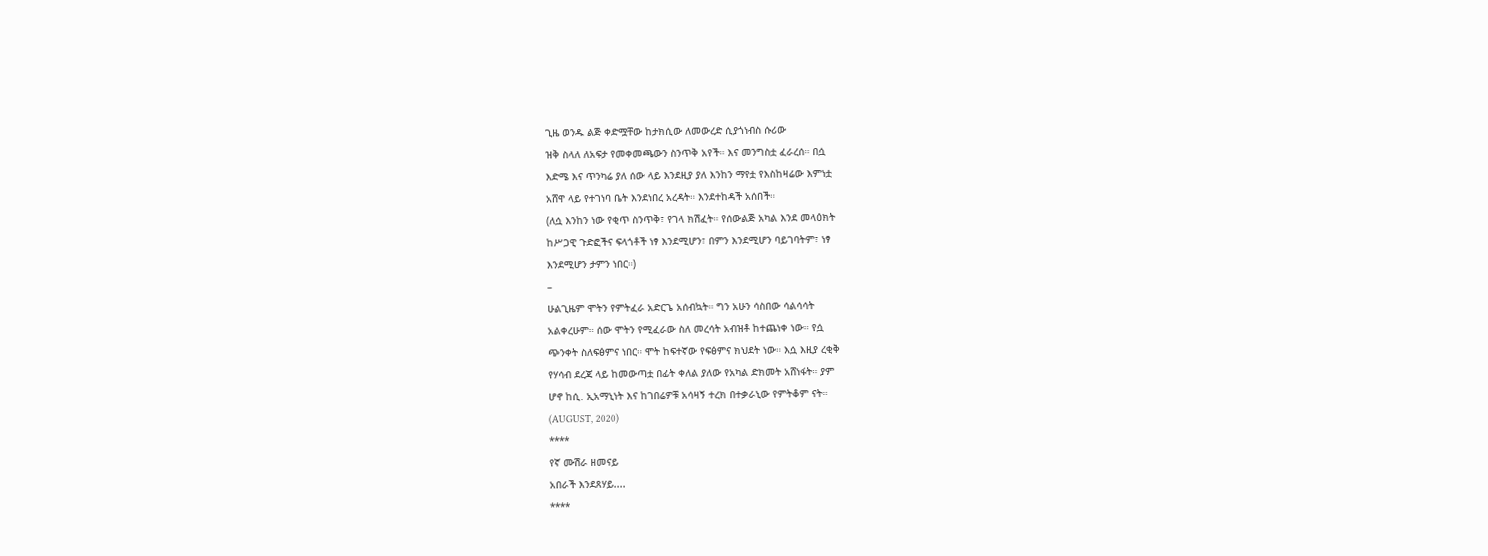ጊዜ ወንዱ ልጅ ቀድሟቸው ከታክሲው ለመውረድ ሲያጎነብስ ሱሪው
ዝቅ ስላለ ለአፍታ የመቀመጫውን ስንጥቅ አየች። እና መንግስቷ ፈራረሰ። በሷ
እድሜ እና ጥንካሬ ያለ ሰው ላይ እንደዚያ ያለ እንከን ማየቷ የእስከዛሬው እምነቷ
አሸዋ ላይ የተገነባ ቤት እንደነበረ አረዳት። እንደተከዳች አሰበች።
(ለሷ እንከን ነው የቂጥ ስንጥቅ፣ የገላ ክሽፈት። የሰውልጅ አካል እንደ መላዕክት
ከሥጋዊ ጉድፎችና ፍላጎቶች ነፃ እንደሚሆን፣ በምን እንደሚሆን ባይገባትም፣ ነፃ
እንደሚሆን ታምን ነበር።)
–
ሁልጊዜም ሞትን የምትፈራ አድርጌ አሰብኳት። ግን አሁን ሳስበው ሳልሳሳት
አልቀረሁም። ሰው ሞትን የሚፈራው ስለ መረሳት አብዝቶ ከተጨነቀ ነው። የሷ
ጭንቀት ስለፍፅምና ነበር። ሞት ከፍተኛው የፍፅምና ክህደት ነው። እሷ እዚያ ረቂቅ
የሃሳብ ደረጃ ላይ ከመውጣቷ በፊት ቀለል ያለው የአካል ድክመት አሸነፋት። ያም
ሆኖ ከሲ᎐ ኢአማኒነት እና ከገበሬዎቹ አሳዛኝ ተረክ በተቃራኒው የምትቆም ናት።
(AUGUST, 2020)
****
የኛ ሙሽራ ዘመናይ
አበራች እንደጸሃይ....
****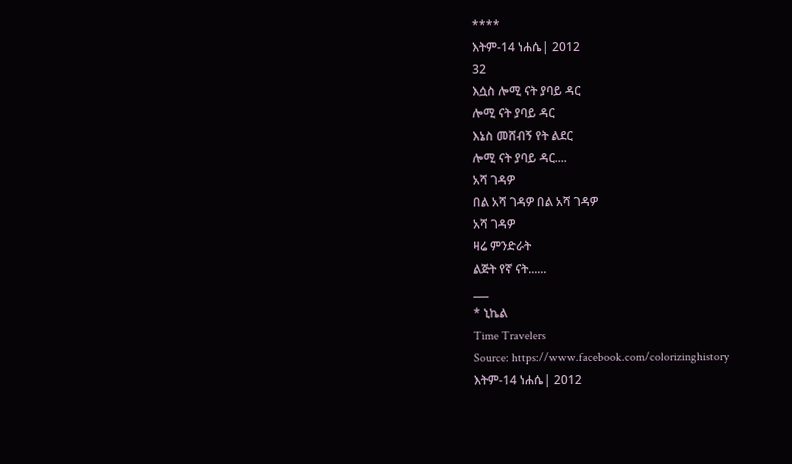****
እትም-14 ነሐሴ| 2012
32
እሷስ ሎሚ ናት ያባይ ዳር
ሎሚ ናት ያባይ ዳር
እኔስ መሸብኝ የት ልደር
ሎሚ ናት ያባይ ዳር....
አሻ ገዳዎ
በል አሻ ገዳዎ በል አሻ ገዳዎ
አሻ ገዳዎ
ዛሬ ምንድራት
ልጅት የኛ ናት......
___
* ኒኬል
Time Travelers
Source: https://www.facebook.com/colorizinghistory
እትም-14 ነሐሴ| 2012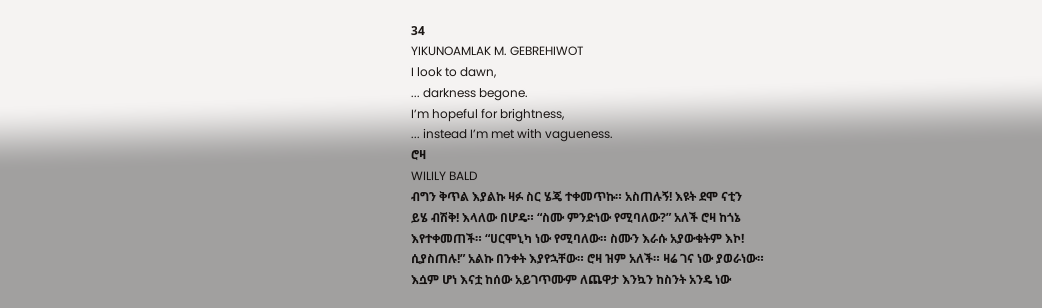34
YIKUNOAMLAK M. GEBREHIWOT
I look to dawn,
... darkness begone.
I’m hopeful for brightness,
... instead I’m met with vagueness.
ሮዛ
WILILY BALD
ብግን ቅጥል እያልኩ ዛፉ ስር ሄጄ ተቀመጥኩ። አስጠሉኝ! እዩት ደሞ ናቲን
ይሄ ብሽቅ! እላለው በሆዴ። “ስሙ ምንድነው የሚባለው?” አለች ሮዛ ከጎኔ
እየተቀመጠች። “ሀርሞኒካ ነው የሚባለው። ስሙን እራሱ አያውቁትም እኮ!
ሲያስጠሉ!” አልኩ በንቀት እያየኋቸው። ሮዛ ዝም አለች። ዛሬ ገና ነው ያወራነው።
እሷም ሆነ እናቷ ከሰው አይገጥሙም ለጨዋታ እንኳን ከስንት አንዴ ነው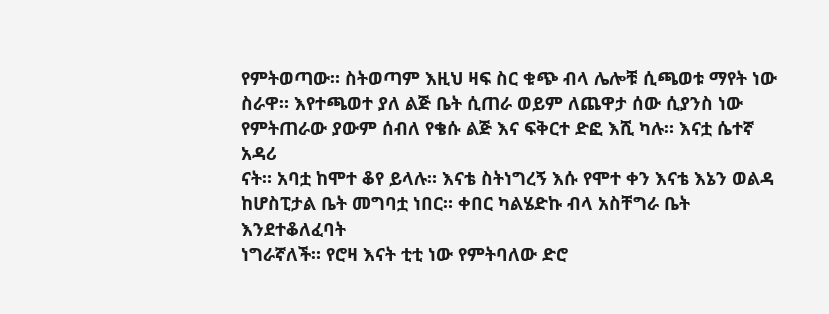የምትወጣው። ስትወጣም እዚህ ዛፍ ስር ቁጭ ብላ ሌሎቹ ሲጫወቱ ማየት ነው
ስራዋ። እየተጫወተ ያለ ልጅ ቤት ሲጠራ ወይም ለጨዋታ ሰው ሲያንስ ነው
የምትጠራው ያውም ሰብለ የቄሱ ልጅ እና ፍቅርተ ድፎ እሺ ካሉ። እናቷ ሴተኛ አዳሪ
ናት። አባቷ ከሞተ ቆየ ይላሉ። እናቴ ስትነግረኝ እሱ የሞተ ቀን እናቴ እኔን ወልዳ
ከሆስፒታል ቤት መግባቷ ነበር። ቀበር ካልሄድኩ ብላ አስቸግራ ቤት እንደተቆለፈባት
ነግራኛለች። የሮዛ እናት ቲቲ ነው የምትባለው ድሮ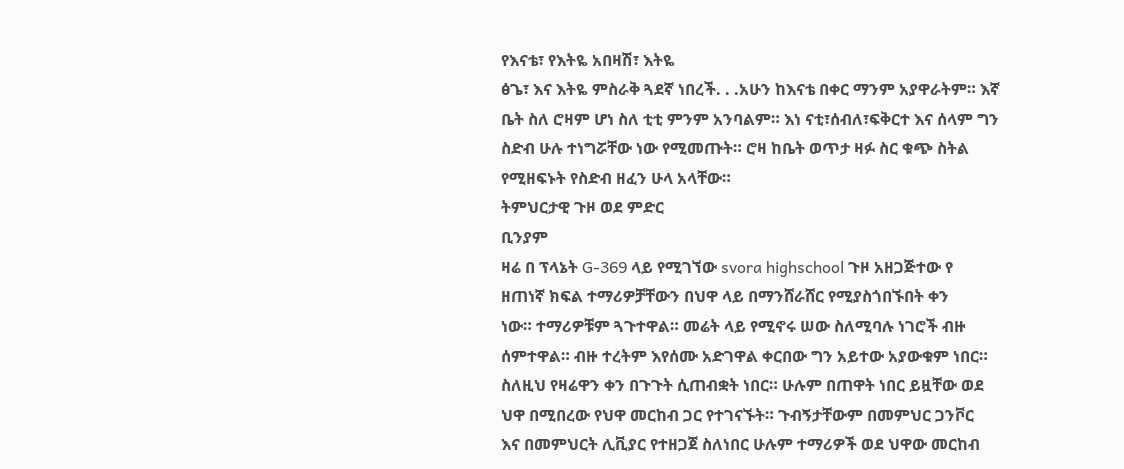የእናቴ፣ የእትዬ አበዛሽ፣ እትዬ
ፅጌ፣ እና እትዬ ምስራቅ ጓደኛ ነበረች. . .አሁን ከእናቴ በቀር ማንም አያዋራትም። እኛ
ቤት ስለ ሮዛም ሆነ ስለ ቲቲ ምንም አንባልም። እነ ናቲ፣ሰብለ፣ፍቅርተ እና ሰላም ግን
ስድብ ሁሉ ተነግሯቸው ነው የሚመጡት። ሮዛ ከቤት ወጥታ ዛፉ ስር ቁጭ ስትል
የሚዘፍኑት የስድብ ዘፈን ሁላ አላቸው።
ትምህርታዊ ጉዞ ወደ ምድር
ቢንያም
ዛሬ በ ፕላኔት G-369 ላይ የሚገኘው svora highschool ጉዞ አዘጋጅተው የ
ዘጠነኛ ክፍል ተማሪዎቻቸውን በህዋ ላይ በማንሸራሸር የሚያስጎበኙበት ቀን
ነው። ተማሪዎቹም ጓጉተዋል። መሬት ላይ የሚኖሩ ሠው ስለሚባሉ ነገሮች ብዙ
ሰምተዋል። ብዙ ተረትም እየሰሙ አድገዋል ቀርበው ግን አይተው አያውቁም ነበር።
ስለዚህ የዛሬዋን ቀን በጉጉት ሲጠብቋት ነበር። ሁሉም በጠዋት ነበር ይዟቸው ወደ
ህዋ በሚበረው የህዋ መርከብ ጋር የተገናኙት። ጉብኝታቸውም በመምህር ጋንቮር
እና በመምህርት ሊቪያር የተዘጋጀ ስለነበር ሁሉም ተማሪዎች ወደ ህዋው መርከብ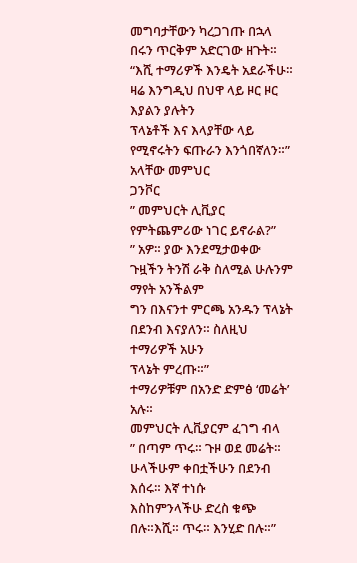መግባታቸውን ካረጋገጡ በኋላ በሩን ጥርቅም አድርገው ዘጉት።
“እሺ ተማሪዎች እንዴት አደራችሁ። ዛሬ እንግዲህ በህዋ ላይ ዞር ዞር እያልን ያሉትን
ፕላኔቶች እና እላያቸው ላይ የሚኖሩትን ፍጡራን እንጎበኛለን።” አላቸው መምህር
ጋንቮር
” መምህርት ሊቪያር የምትጨምሪው ነገር ይኖራል?”
” አዎ። ያው እንደሚታወቀው ጉዟችን ትንሽ ራቅ ስለሚል ሁሉንም ማየት አንችልም
ግን በእናንተ ምርጫ አንዱን ፕላኔት በደንብ እናያለን። ስለዚህ ተማሪዎች አሁን
ፕላኔት ምረጡ።”
ተማሪዎቹም በአንድ ድምፅ ‘መሬት’ አሉ።
መምህርት ሊቪያርም ፈገግ ብላ
” በጣም ጥሩ። ጉዞ ወደ መሬት። ሁላችሁም ቀበቷችሁን በደንብ እሰሩ። እኛ ተነሱ
እስከምንላችሁ ድረስ ቁጭ በሉ።እሺ። ጥሩ። እንሂድ በሉ።”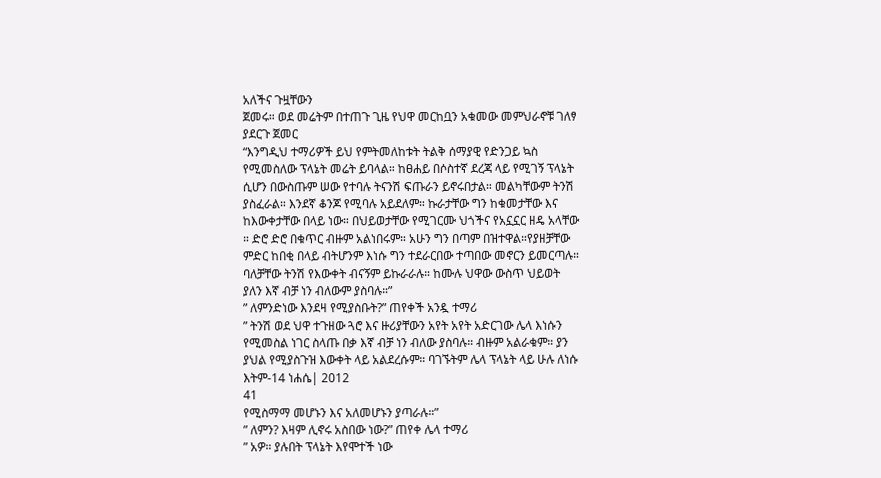አለችና ጉዟቸውን
ጀመሩ። ወደ መሬትም በተጠጉ ጊዜ የህዋ መርከቧን አቁመው መምህራኖቹ ገለፃ
ያደርጉ ጀመር
“እንግዲህ ተማሪዎች ይህ የምትመለከቱት ትልቅ ሰማያዊ የድንጋይ ኳስ
የሚመስለው ፕላኔት መሬት ይባላል። ከፀሐይ በሶስተኛ ደረጃ ላይ የሚገኝ ፕላኔት
ሲሆን በውስጡም ሠው የተባሉ ትናንሽ ፍጡራን ይኖሩበታል። መልካቸውም ትንሽ
ያስፈራል። እንደኛ ቆንጆ የሚባሉ አይደለም። ኩራታቸው ግን ከቁመታቸው እና
ከእውቀታቸው በላይ ነው። በህይወታቸው የሚገርሙ ህጎችና የአኗኗር ዘዴ አላቸው
። ድሮ ድሮ በቁጥር ብዙም አልነበሩም። አሁን ግን በጣም በዝተዋል።የያዘቻቸው
ምድር ከበቂ በላይ ብትሆንም እነሱ ግን ተደራርበው ተጣበው መኖርን ይመርጣሉ።
ባለቻቸው ትንሽ የእውቀት ብናኝም ይኩራራሉ። ከሙሉ ህዋው ውስጥ ህይወት
ያለን እኛ ብቻ ነን ብለውም ያስባሉ።”
” ለምንድነው እንደዛ የሚያስቡት?” ጠየቀች አንዷ ተማሪ
” ትንሽ ወደ ህዋ ተጉዘው ጓሮ እና ዙሪያቸውን አየት አየት አድርገው ሌላ እነሱን
የሚመስል ነገር ስላጡ በቃ እኛ ብቻ ነን ብለው ያስባሉ። ብዙም አልራቁም። ያን
ያህል የሚያስጉዝ እውቀት ላይ አልደረሱም። ባገኙትም ሌላ ፕላኔት ላይ ሁሉ ለነሱ
እትም-14 ነሐሴ| 2012
41
የሚስማማ መሆኑን እና አለመሆኑን ያጣራሉ።”
” ለምን? እዛም ሊኖሩ አስበው ነው?” ጠየቀ ሌላ ተማሪ
” አዎ። ያሉበት ፕላኔት እየሞተች ነው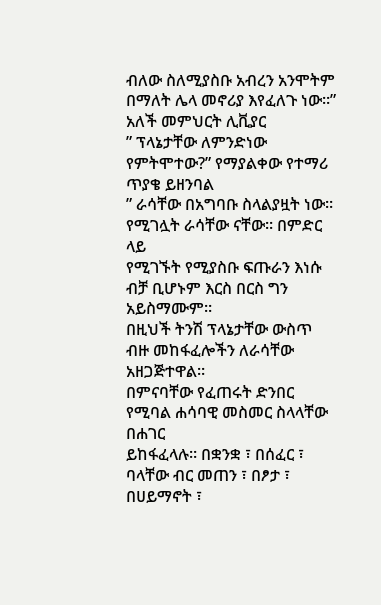ብለው ስለሚያስቡ አብረን አንሞትም
በማለት ሌላ መኖሪያ እየፈለጉ ነው።” አለች መምህርት ሊቪያር
” ፕላኔታቸው ለምንድነው የምትሞተው?” የማያልቀው የተማሪ ጥያቄ ይዘንባል
” ራሳቸው በአግባቡ ስላልያዟት ነው። የሚገሏት ራሳቸው ናቸው። በምድር ላይ
የሚገኙት የሚያስቡ ፍጡራን እነሱ ብቻ ቢሆኑም እርስ በርስ ግን አይስማሙም።
በዚህች ትንሽ ፕላኔታቸው ውስጥ ብዙ መከፋፈሎችን ለራሳቸው አዘጋጅተዋል።
በምናባቸው የፈጠሩት ድንበር የሚባል ሐሳባዊ መስመር ስላላቸው በሐገር
ይከፋፈላሉ። በቋንቋ ፣ በሰፈር ፣ ባላቸው ብር መጠን ፣ በፆታ ፣ በሀይማኖት ፣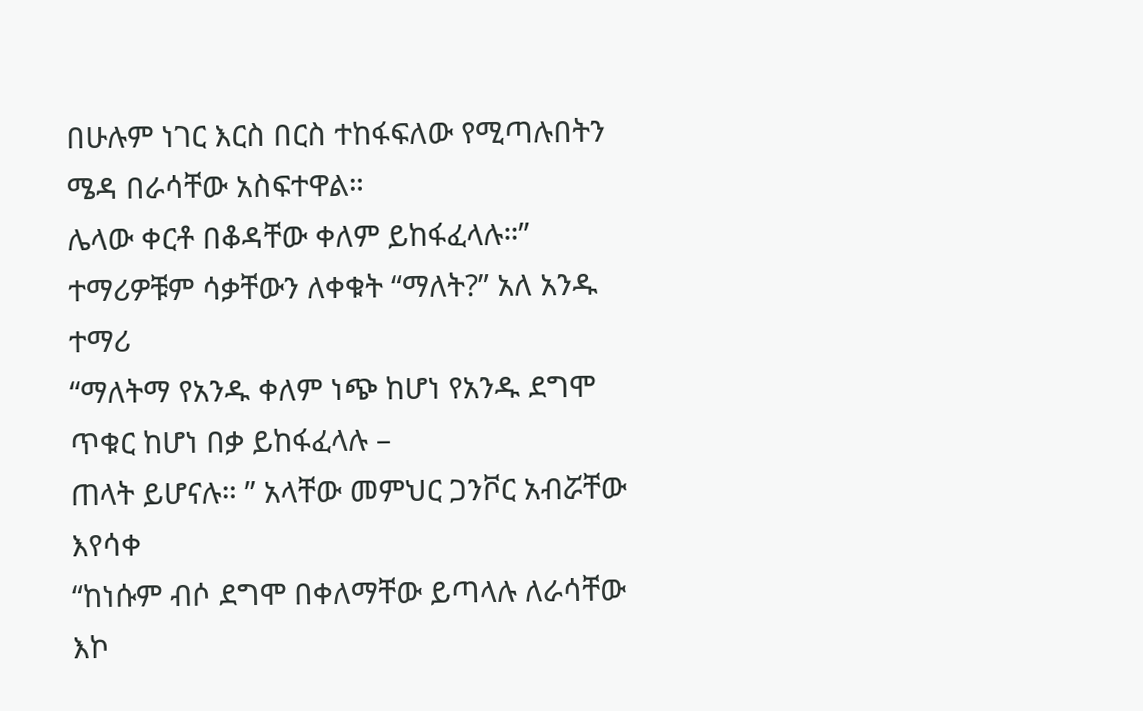በሁሉም ነገር እርስ በርስ ተከፋፍለው የሚጣሉበትን ሜዳ በራሳቸው አስፍተዋል።
ሌላው ቀርቶ በቆዳቸው ቀለም ይከፋፈላሉ።”
ተማሪዎቹም ሳቃቸውን ለቀቁት “ማለት?” አለ አንዱ ተማሪ
“ማለትማ የአንዱ ቀለም ነጭ ከሆነ የአንዱ ደግሞ ጥቁር ከሆነ በቃ ይከፋፈላሉ –
ጠላት ይሆናሉ። ” አላቸው መምህር ጋንቮር አብሯቸው እየሳቀ
“ከነሱም ብሶ ደግሞ በቀለማቸው ይጣላሉ ለራሳቸው እኮ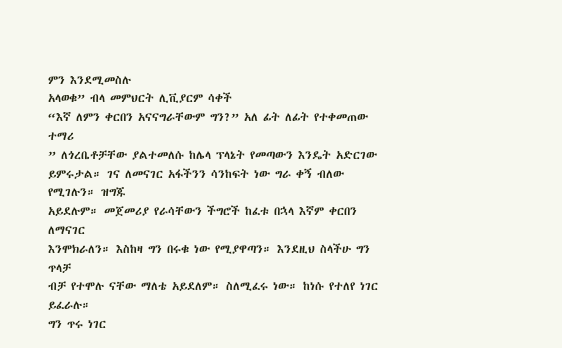ምን እንደሚመስሉ
አላወቁ” ብላ መምህርት ሊቪያርም ሳቀች
“እኛ ለምን ቀርበን አናናግራቸውም ግን?” አለ ፊት ለፊት የተቀመጠው ተማሪ
” ለጎረቤቶቻቸው ያልተመለሱ ከሌላ ፕላኔት የመጣውን እንዴት አድርገው
ይምሩታል። ገና ለመናገር አፋችንን ሳንከፍት ነው ግራ ቀኝ ብለው የሚገሉን። ዝግጁ
አይደሉም። መጀመሪያ የራሳቸውን ችግሮች ከፈቱ በኋላ እኛም ቀርበን ለማናገር
እንሞክራለን። እስከዛ ግን በሩቁ ነው የሚያዋጣን። እንደዚህ ስላችሁ ግን ጥላቻ
ብቻ የተሞሉ ናቸው ማለቴ አይደለም። ስለሚፈሩ ነው። ከነሱ የተለየ ነገር ይፈራሉ።
ግን ጥሩ ነገር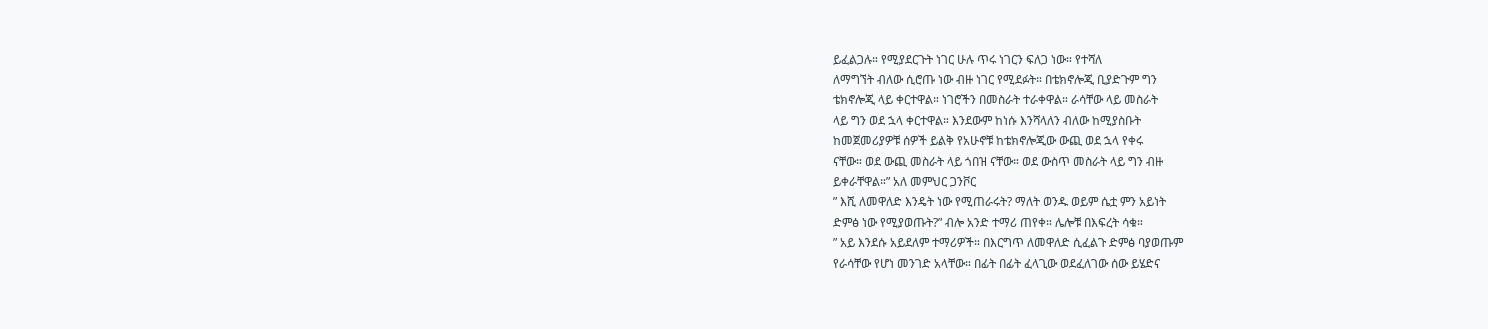ይፈልጋሉ። የሚያደርጉት ነገር ሁሉ ጥሩ ነገርን ፍለጋ ነው። የተሻለ
ለማግኘት ብለው ሲሮጡ ነው ብዙ ነገር የሚደፉት። በቴክኖሎጂ ቢያድጉም ግን
ቴክኖሎጂ ላይ ቀርተዋል። ነገሮችን በመስራት ተራቀዋል። ራሳቸው ላይ መስራት
ላይ ግን ወደ ኋላ ቀርተዋል። እንደውም ከነሱ እንሻላለን ብለው ከሚያስቡት
ከመጀመሪያዎቹ ሰዎች ይልቅ የአሁኖቹ ከቴክኖሎጂው ውጪ ወደ ኋላ የቀሩ
ናቸው። ወደ ውጪ መስራት ላይ ጎበዝ ናቸው። ወደ ውስጥ መስራት ላይ ግን ብዙ
ይቀራቸዋል።” አለ መምህር ጋንቮር
” እሺ ለመዋለድ እንዴት ነው የሚጠራሩት? ማለት ወንዱ ወይም ሴቷ ምን አይነት
ድምፅ ነው የሚያወጡት?” ብሎ አንድ ተማሪ ጠየቀ። ሌሎቹ በእፍረት ሳቁ።
” አይ እንደሱ አይደለም ተማሪዎች። በእርግጥ ለመዋለድ ሲፈልጉ ድምፅ ባያወጡም
የራሳቸው የሆነ መንገድ አላቸው። በፊት በፊት ፈላጊው ወደፈለገው ሰው ይሄድና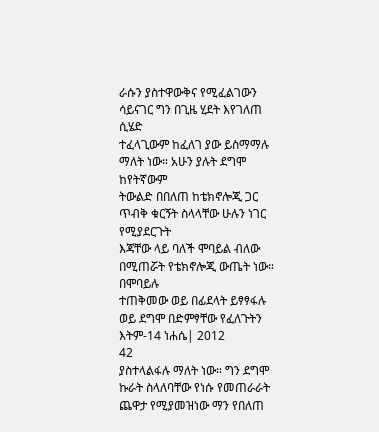ራሱን ያስተዋውቅና የሚፈልገውን ሳይናገር ግን በጊዜ ሂደት እየገለጠ ሲሄድ
ተፈላጊውም ከፈለገ ያው ይስማማሉ ማለት ነው። አሁን ያሉት ደግሞ ከየትኛውም
ትውልድ በበለጠ ከቴክኖሎጂ ጋር ጥብቅ ቁርኝት ስላላቸው ሁሉን ነገር የሚያደርጉት
እጃቸው ላይ ባለች ሞባይል ብለው በሚጠሯት የቴክኖሎጂ ውጤት ነው። በሞባይሉ
ተጠቅመው ወይ በፊደላት ይፃፃፋሉ ወይ ደግሞ በድምፃቸው የፈለጉትን
እትም-14 ነሐሴ| 2012
42
ያስተላልፋሉ ማለት ነው። ግን ደግሞ ኩራት ስላለባቸው የነሱ የመጠራራት
ጨዋታ የሚያመዝነው ማን የበለጠ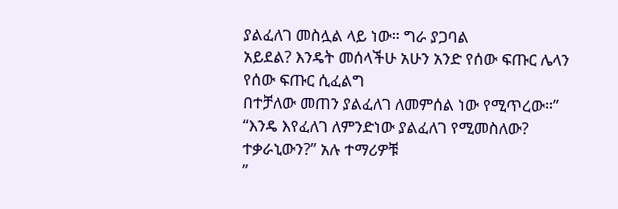ያልፈለገ መስሏል ላይ ነው። ግራ ያጋባል
አይደል? እንዴት መሰላችሁ አሁን አንድ የሰው ፍጡር ሌላን የሰው ፍጡር ሲፈልግ
በተቻለው መጠን ያልፈለገ ለመምሰል ነው የሚጥረው።”
“እንዴ እየፈለገ ለምንድነው ያልፈለገ የሚመስለው? ተቃራኒውን?” አሉ ተማሪዎቹ
”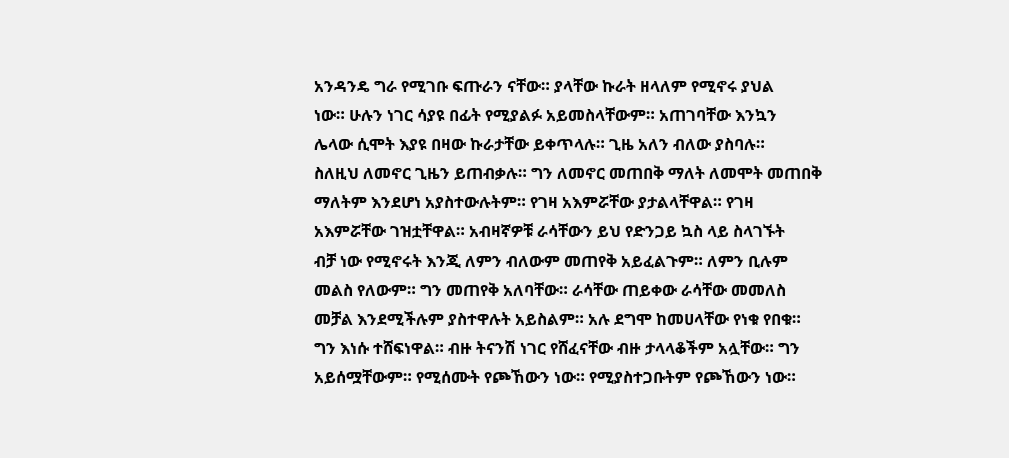አንዳንዴ ግራ የሚገቡ ፍጡራን ናቸው። ያላቸው ኩራት ዘላለም የሚኖሩ ያህል
ነው። ሁሉን ነገር ሳያዩ በፊት የሚያልፉ አይመስላቸውም። አጠገባቸው እንኳን
ሌላው ሲሞት እያዩ በዛው ኩራታቸው ይቀጥላሉ። ጊዜ አለን ብለው ያስባሉ።
ስለዚህ ለመኖር ጊዜን ይጠብቃሉ። ግን ለመኖር መጠበቅ ማለት ለመሞት መጠበቅ
ማለትም እንደሆነ አያስተውሉትም። የገዛ አእምሯቸው ያታልላቸዋል። የገዛ
አእምሯቸው ገዝቷቸዋል። አብዛኛዎቹ ራሳቸውን ይህ የድንጋይ ኳስ ላይ ስላገኙት
ብቻ ነው የሚኖሩት እንጂ ለምን ብለውም መጠየቅ አይፈልጉም። ለምን ቢሉም
መልስ የለውም። ግን መጠየቅ አለባቸው። ራሳቸው ጠይቀው ራሳቸው መመለስ
መቻል እንደሚችሉም ያስተዋሉት አይስልም። አሉ ደግሞ ከመሀላቸው የነቁ የበቁ።
ግን እነሱ ተሸፍነዋል። ብዙ ትናንሽ ነገር የሸፈናቸው ብዙ ታላላቆችም አሏቸው። ግን
አይሰሟቸውም። የሚሰሙት የጮኸውን ነው። የሚያስተጋቡትም የጮኸውን ነው።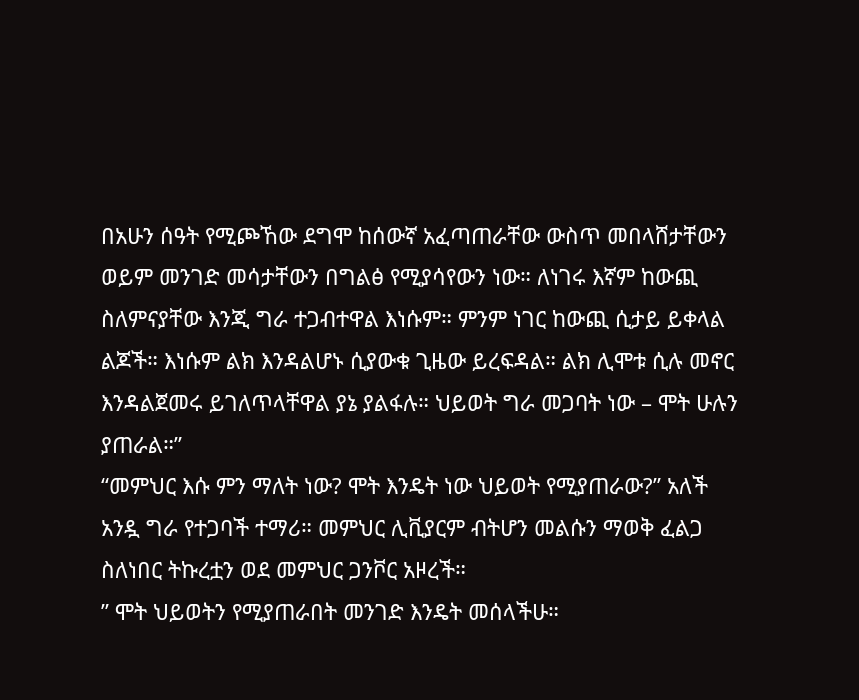በአሁን ሰዓት የሚጮኸው ደግሞ ከሰውኛ አፈጣጠራቸው ውስጥ መበላሸታቸውን
ወይም መንገድ መሳታቸውን በግልፅ የሚያሳየውን ነው። ለነገሩ እኛም ከውጪ
ስለምናያቸው እንጂ ግራ ተጋብተዋል እነሱም። ምንም ነገር ከውጪ ሲታይ ይቀላል
ልጆች። እነሱም ልክ እንዳልሆኑ ሲያውቁ ጊዜው ይረፍዳል። ልክ ሊሞቱ ሲሉ መኖር
እንዳልጀመሩ ይገለጥላቸዋል ያኔ ያልፋሉ። ህይወት ግራ መጋባት ነው – ሞት ሁሉን
ያጠራል።”
“መምህር እሱ ምን ማለት ነው? ሞት እንዴት ነው ህይወት የሚያጠራው?” አለች
አንዷ ግራ የተጋባች ተማሪ። መምህር ሊቪያርም ብትሆን መልሱን ማወቅ ፈልጋ
ስለነበር ትኩረቷን ወደ መምህር ጋንቮር አዞረች።
” ሞት ህይወትን የሚያጠራበት መንገድ እንዴት መሰላችሁ።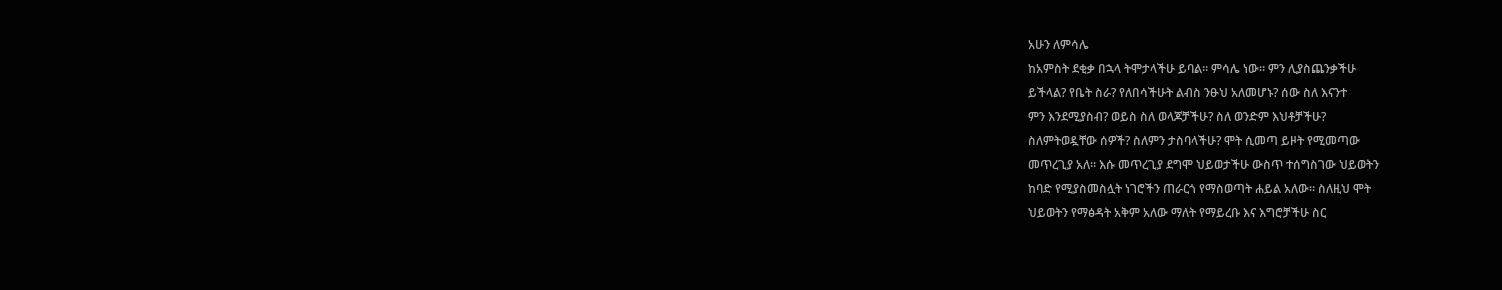አሁን ለምሳሌ
ከአምስት ደቂቃ በኋላ ትሞታላችሁ ይባል። ምሳሌ ነው። ምን ሊያስጨንቃችሁ
ይችላል? የቤት ስራ? የለበሳችሁት ልብስ ንፁህ አለመሆኑ? ሰው ስለ እናንተ
ምን እንደሚያስብ? ወይስ ስለ ወላጆቻችሁ? ስለ ወንድም እህቶቻችሁ?
ስለምትወዷቸው ሰዎች? ስለምን ታስባላችሁ? ሞት ሲመጣ ይዞት የሚመጣው
መጥረጊያ አለ። እሱ መጥረጊያ ደግሞ ህይወታችሁ ውስጥ ተሰግስገው ህይወትን
ከባድ የሚያስመስሏት ነገሮችን ጠራርጎ የማስወጣት ሐይል አለው። ስለዚህ ሞት
ህይወትን የማፅዳት አቅም አለው ማለት የማይረቡ እና እግሮቻችሁ ስር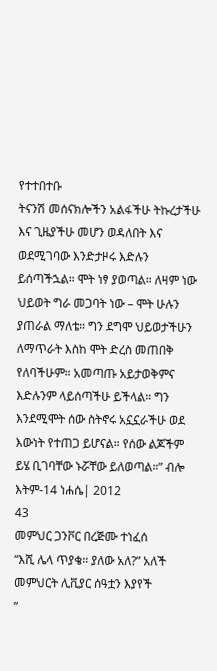የተተበተቡ
ትናንሽ መሰናክሎችን አልፋችሁ ትኩረታችሁ እና ጊዜያችሁ መሆን ወዳለበት እና
ወደሚገባው እንድታዞሩ እድሉን ይሰጣችኋል። ሞት ነፃ ያወጣል። ለዛም ነው
ህይወት ግራ መጋባት ነው – ሞት ሁሉን ያጠራል ማለቴ። ግን ደግሞ ህይወታችሁን
ለማጥራት እስከ ሞት ድረስ መጠበቅ የለባችሁም። አመጣጡ አይታወቅምና
እድሉንም ላይሰጣችሁ ይችላል። ግን እንደሚሞት ሰው ስትኖሩ አኗኗራችሁ ወደ
እውነት የተጠጋ ይሆናል። የሰው ልጆችም ይሄ ቢገባቸው ኑሯቸው ይለወጣል።” ብሎ
እትም-14 ነሐሴ| 2012
43
መምህር ጋንቮር በረጅሙ ተነፈሰ
“እሺ ሌላ ጥያቄ። ያለው አለ?” አለች መምህርት ሊቪያር ሰዓቷን እያየች
”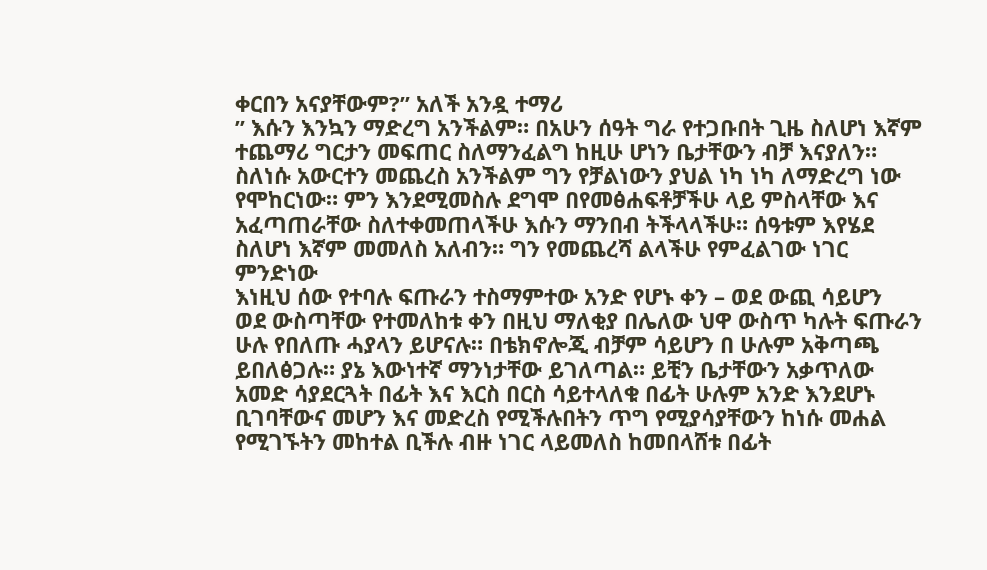ቀርበን አናያቸውም?” አለች አንዷ ተማሪ
” እሱን እንኳን ማድረግ አንችልም። በአሁን ሰዓት ግራ የተጋቡበት ጊዜ ስለሆነ እኛም
ተጨማሪ ግርታን መፍጠር ስለማንፈልግ ከዚሁ ሆነን ቤታቸውን ብቻ እናያለን።
ስለነሱ አውርተን መጨረስ አንችልም ግን የቻልነውን ያህል ነካ ነካ ለማድረግ ነው
የሞከርነው። ምን እንደሚመስሉ ደግሞ በየመፅሐፍቶቻችሁ ላይ ምስላቸው እና
አፈጣጠራቸው ስለተቀመጠላችሁ እሱን ማንበብ ትችላላችሁ። ሰዓቱም እየሄደ
ስለሆነ እኛም መመለስ አለብን። ግን የመጨረሻ ልላችሁ የምፈልገው ነገር ምንድነው
እነዚህ ሰው የተባሉ ፍጡራን ተስማምተው አንድ የሆኑ ቀን – ወደ ውጪ ሳይሆን
ወደ ውስጣቸው የተመለከቱ ቀን በዚህ ማለቂያ በሌለው ህዋ ውስጥ ካሉት ፍጡራን
ሁሉ የበለጡ ሓያላን ይሆናሉ። በቴክኖሎጂ ብቻም ሳይሆን በ ሁሉም አቅጣጫ
ይበለፅጋሉ። ያኔ እውነተኛ ማንነታቸው ይገለጣል። ይቺን ቤታቸውን አቃጥለው
አመድ ሳያደርጓት በፊት እና እርስ በርስ ሳይተላለቁ በፊት ሁሉም አንድ እንደሆኑ
ቢገባቸውና መሆን እና መድረስ የሚችሉበትን ጥግ የሚያሳያቸውን ከነሱ መሐል
የሚገኙትን መከተል ቢችሉ ብዙ ነገር ላይመለስ ከመበላሸቱ በፊት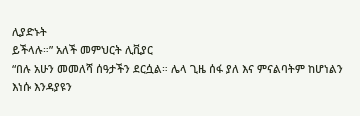ሊያድኑት
ይችላሉ።” አለች መምህርት ሊቪያር
“በሉ አሁን መመለሻ ሰዓታችን ደርሷል። ሌላ ጊዜ ሰፋ ያለ እና ምናልባትም ከሆነልን
እነሱ እንዳያዩን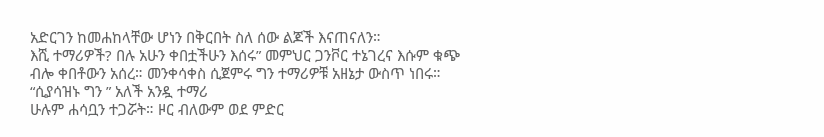አድርገን ከመሐከላቸው ሆነን በቅርበት ስለ ሰው ልጆች እናጠናለን።
እሺ ተማሪዎች? በሉ አሁን ቀበቷችሁን እሰሩ” መምህር ጋንቮር ተኔገረና እሱም ቁጭ
ብሎ ቀበቶውን አሰረ። መንቀሳቀስ ሲጀምሩ ግን ተማሪዎቹ አዘኔታ ውስጥ ነበሩ።
“ሲያሳዝኑ ግን ” አለች አንዷ ተማሪ
ሁሉም ሐሳቧን ተጋሯት። ዞር ብለውም ወደ ምድር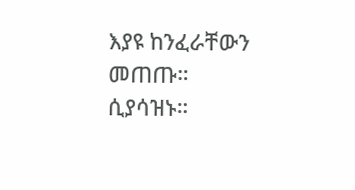እያዩ ከንፈራቸውን መጠጡ።
ሲያሳዝኑ።